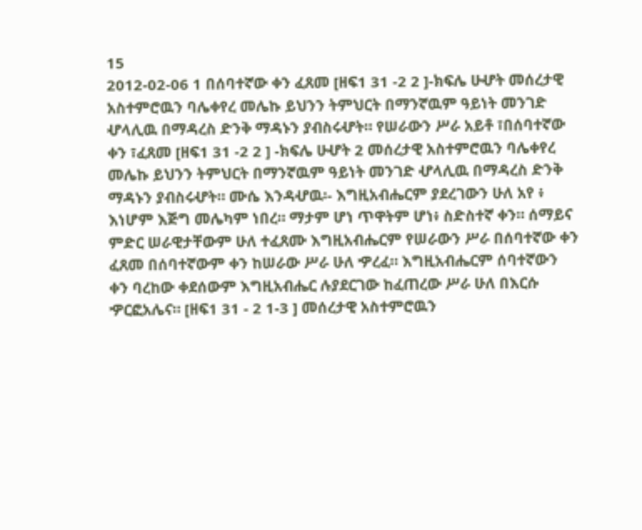15
2012-02-06 1 በሰባተኛው ቀን ፈጸመ [ዘፍ1 31 -2 2 ]-ክፍሌ ሁሇት መሰረታዊ አስተምሮዉን ባሌቀየረ መሌኩ ይህንን ትምህርት በማንኛዉም ዓይነት መንገድ ሇላሊዉ በማዳረስ ድንቅ ማዳኑን ያብስሩሇት። የሠራውን ሥራ አይቶ ፣በሰባተኛው ቀን ፣ፈጸመ [ዘፍ1 31 -2 2 ] -ክፍሌ ሁሇት 2 መሰረታዊ አስተምሮዉን ባሌቀየረ መሌኩ ይህንን ትምህርት በማንኛዉም ዓይነት መንገድ ሇላሊዉ በማዳረስ ድንቅ ማዳኑን ያብስሩሇት። ሙሴ እንዳሇዉ፡- እግዚአብሔርም ያደረገውን ሁለ አየ ፥ እነሆም እጅግ መሌካም ነበረ። ማታም ሆነ ጥዋትም ሆነ፥ ስድስተኛ ቀን። ሰማይና ምድር ሠራዊታቸውም ሁለ ተፈጸሙ እግዚአብሔርም የሠራውን ሥራ በሰባተኛው ቀን ፈጸመ በሰባተኛውም ቀን ከሠራው ሥራ ሁለ ዏረፈ። እግዚአብሔርም ሰባተኛውን ቀን ባረከው ቀደሰውም እግዚአብሔር ሉያደርገው ከፈጠረው ሥራ ሁለ በእርሱ ዏርፎአሌና። [ዘፍ1 31 - 2 1-3 ] መሰረታዊ አስተምሮዉን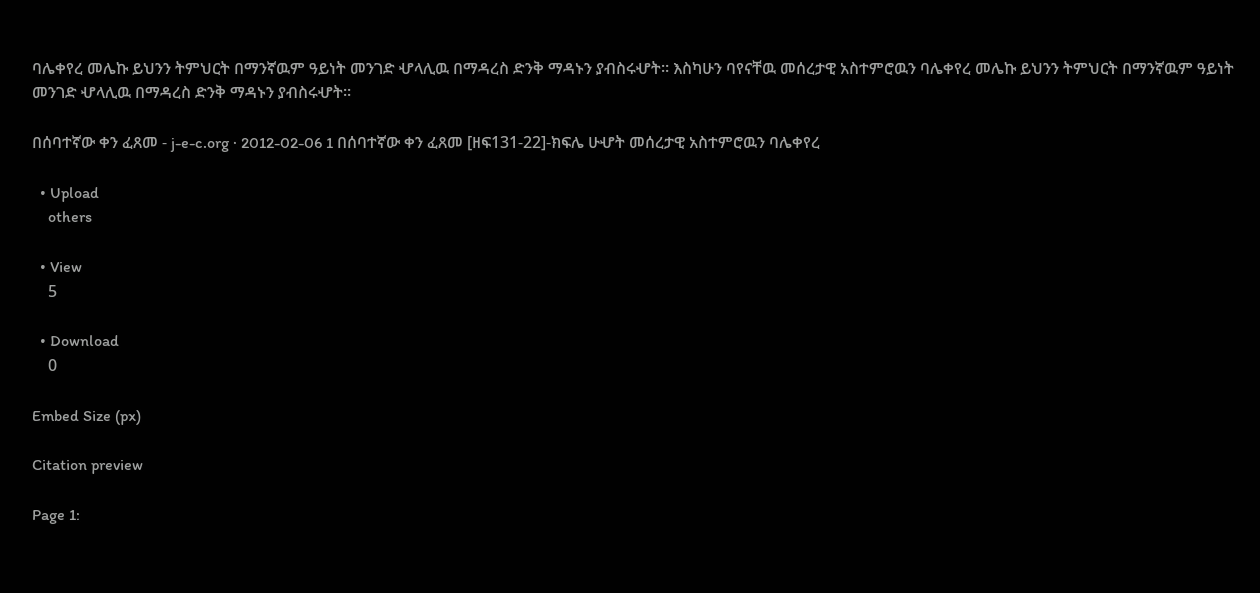ባሌቀየረ መሌኩ ይህንን ትምህርት በማንኛዉም ዓይነት መንገድ ሇላሊዉ በማዳረስ ድንቅ ማዳኑን ያብስሩሇት። እስካሁን ባየናቸዉ መሰረታዊ አስተምሮዉን ባሌቀየረ መሌኩ ይህንን ትምህርት በማንኛዉም ዓይነት መንገድ ሇላሊዉ በማዳረስ ድንቅ ማዳኑን ያብስሩሇት።

በሰባተኛው ቀን ፈጸመ - j-e-c.org · 2012-02-06 1 በሰባተኛው ቀን ፈጸመ [ዘፍ131-22]-ክፍሌ ሁሇት መሰረታዊ አስተምሮዉን ባሌቀየረ

  • Upload
    others

  • View
    5

  • Download
    0

Embed Size (px)

Citation preview

Page 1: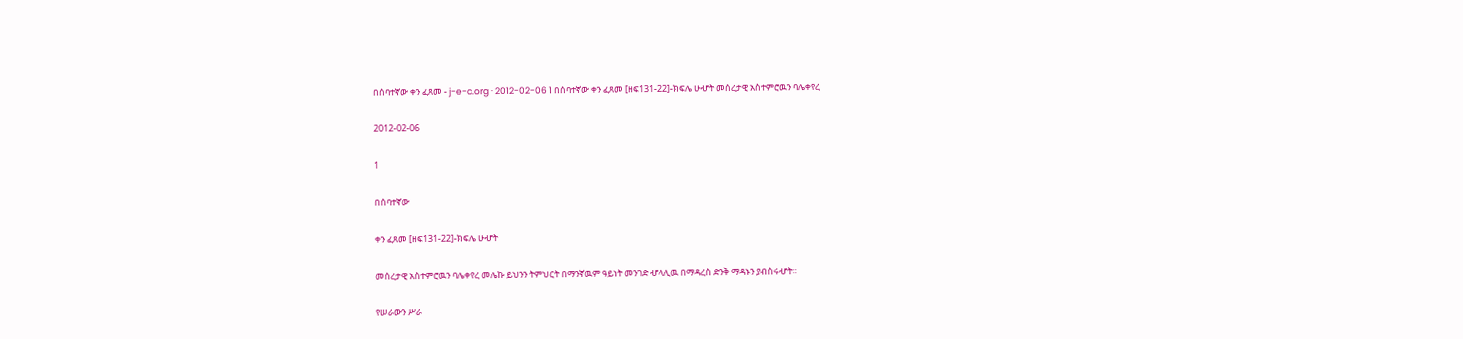በሰባተኛው ቀን ፈጸመ - j-e-c.org · 2012-02-06 1 በሰባተኛው ቀን ፈጸመ [ዘፍ131-22]-ክፍሌ ሁሇት መሰረታዊ አስተምሮዉን ባሌቀየረ

2012-02-06

1

በሰባተኛው

ቀን ፈጸመ [ዘፍ131-22]-ክፍሌ ሁሇት

መሰረታዊ አስተምሮዉን ባሌቀየረ መሌኩ ይህንን ትምህርት በማንኛዉም ዓይነት መንገድ ሇላሊዉ በማዳረስ ድንቅ ማዳኑን ያብስሩሇት።

የሠራውን ሥራ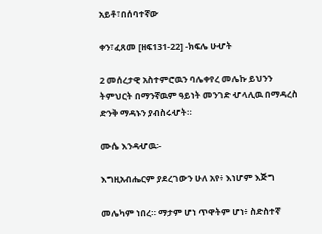አይቶ፣በሰባተኛው

ቀን፣ፈጸመ [ዘፍ131-22] -ክፍሌ ሁሇት

2 መሰረታዊ አስተምሮዉን ባሌቀየረ መሌኩ ይህንን ትምህርት በማንኛዉም ዓይነት መንገድ ሇላሊዉ በማዳረስ ድንቅ ማዳኑን ያብስሩሇት።

ሙሴ እንዳሇዉ፡-

እግዚአብሔርም ያደረገውን ሁለ አየ፥ እነሆም እጅግ

መሌካም ነበረ። ማታም ሆነ ጥዋትም ሆነ፥ ስድስተኛ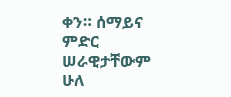ቀን። ሰማይና ምድር ሠራዊታቸውም ሁለ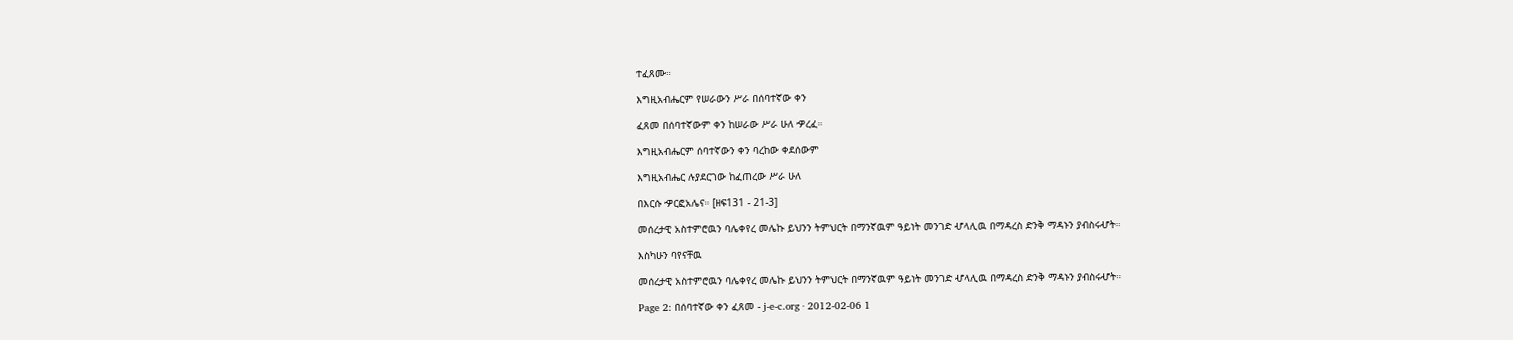ተፈጸሙ።

እግዚአብሔርም የሠራውን ሥራ በሰባተኛው ቀን

ፈጸመ በሰባተኛውም ቀን ከሠራው ሥራ ሁለ ዏረፈ።

እግዚአብሔርም ሰባተኛውን ቀን ባረከው ቀደሰውም

እግዚአብሔር ሉያደርገው ከፈጠረው ሥራ ሁለ

በእርሱ ዏርፎአሌና። [ዘፍ131 - 21-3]

መሰረታዊ አስተምሮዉን ባሌቀየረ መሌኩ ይህንን ትምህርት በማንኛዉም ዓይነት መንገድ ሇላሊዉ በማዳረስ ድንቅ ማዳኑን ያብስሩሇት።

እስካሁን ባየናቸዉ

መሰረታዊ አስተምሮዉን ባሌቀየረ መሌኩ ይህንን ትምህርት በማንኛዉም ዓይነት መንገድ ሇላሊዉ በማዳረስ ድንቅ ማዳኑን ያብስሩሇት።

Page 2: በሰባተኛው ቀን ፈጸመ - j-e-c.org · 2012-02-06 1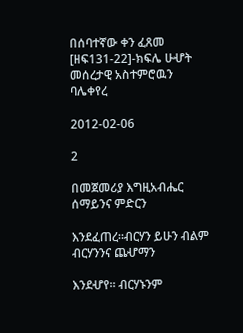በሰባተኛው ቀን ፈጸመ [ዘፍ131-22]-ክፍሌ ሁሇት መሰረታዊ አስተምሮዉን ባሌቀየረ

2012-02-06

2

በመጀመሪያ እግዚአብሔር ሰማይንና ምድርን

እንደፈጠረ።ብርሃን ይሁን ብልም ብርሃንንና ጨሇማን

እንደሇየ። ብርሃኑንም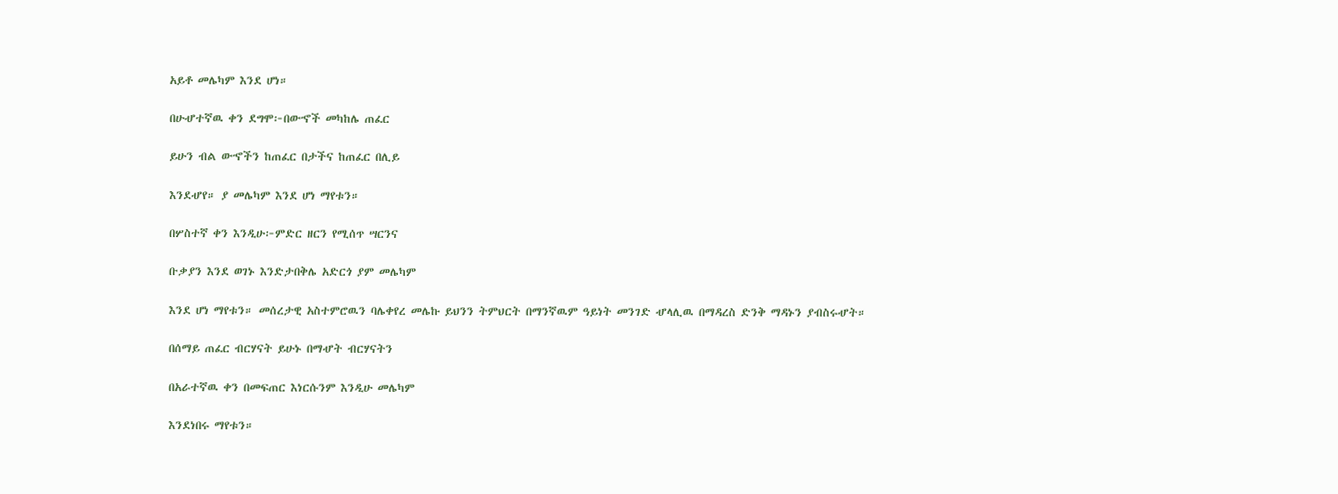አይቶ መሌካም እንደ ሆነ።

በሁሇተኛዉ ቀን ደግሞ፦በውኆች መካከሌ ጠፈር

ይሁን ብል ውኆችን ከጠፈር በታችና ከጠፈር በሊይ

እንደሇየ። ያ መሌካም እንደ ሆነ ማየቱን።

በሦስተኛ ቀን እንዲሁ፦ምድር ዘርን የሚሰጥ ሣርንና

ቡቃያን እንደ ወገኑ እንድታበቅሌ አድርጎ ያም መሌካም

እንደ ሆነ ማየቱን። መሰረታዊ አስተምሮዉን ባሌቀየረ መሌኩ ይህንን ትምህርት በማንኛዉም ዓይነት መንገድ ሇላሊዉ በማዳረስ ድንቅ ማዳኑን ያብስሩሇት።

በሰማይ ጠፈር ብርሃናት ይሁኑ በማሇት ብርሃናትን

በአራተኛዉ ቀን በመፍጠር እነርሱንም እንዲሁ መሌካም

እንደነበሩ ማየቱን።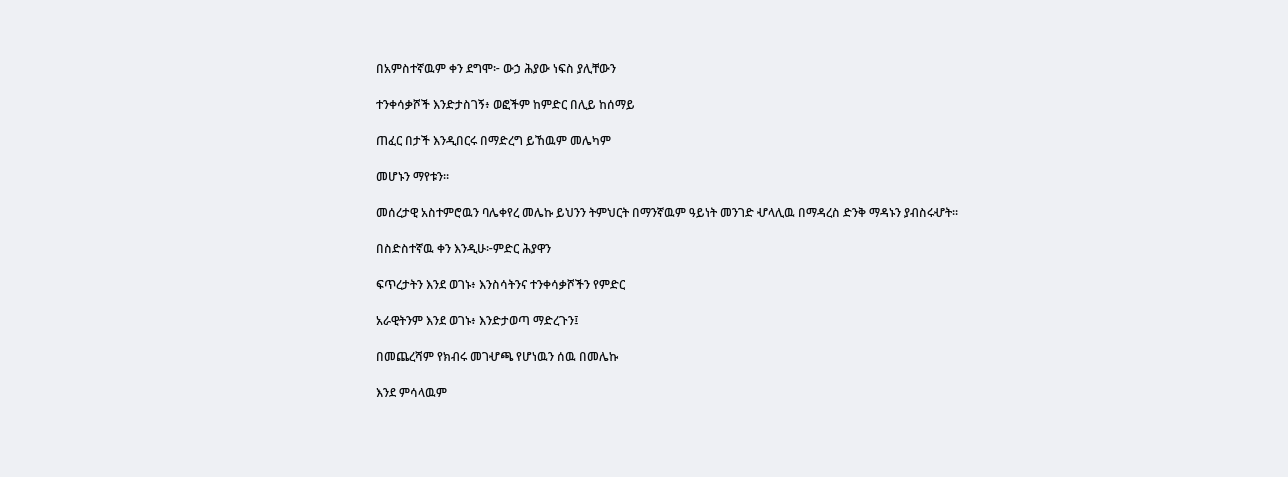በአምስተኛዉም ቀን ደግሞ፦ ውኃ ሕያው ነፍስ ያሊቸውን

ተንቀሳቃሾች እንድታስገኝ፥ ወፎችም ከምድር በሊይ ከሰማይ

ጠፈር በታች እንዲበርሩ በማድረግ ይኸዉም መሌካም

መሆኑን ማየቱን።

መሰረታዊ አስተምሮዉን ባሌቀየረ መሌኩ ይህንን ትምህርት በማንኛዉም ዓይነት መንገድ ሇላሊዉ በማዳረስ ድንቅ ማዳኑን ያብስሩሇት።

በስድስተኛዉ ቀን እንዲሁ፦ምድር ሕያዋን

ፍጥረታትን እንደ ወገኑ፥ እንስሳትንና ተንቀሳቃሾችን የምድር

አራዊትንም እንደ ወገኑ፥ እንድታወጣ ማድረጉን፤

በመጨረሻም የክብሩ መገሇጫ የሆነዉን ሰዉ በመሌኩ

እንደ ምሳላዉም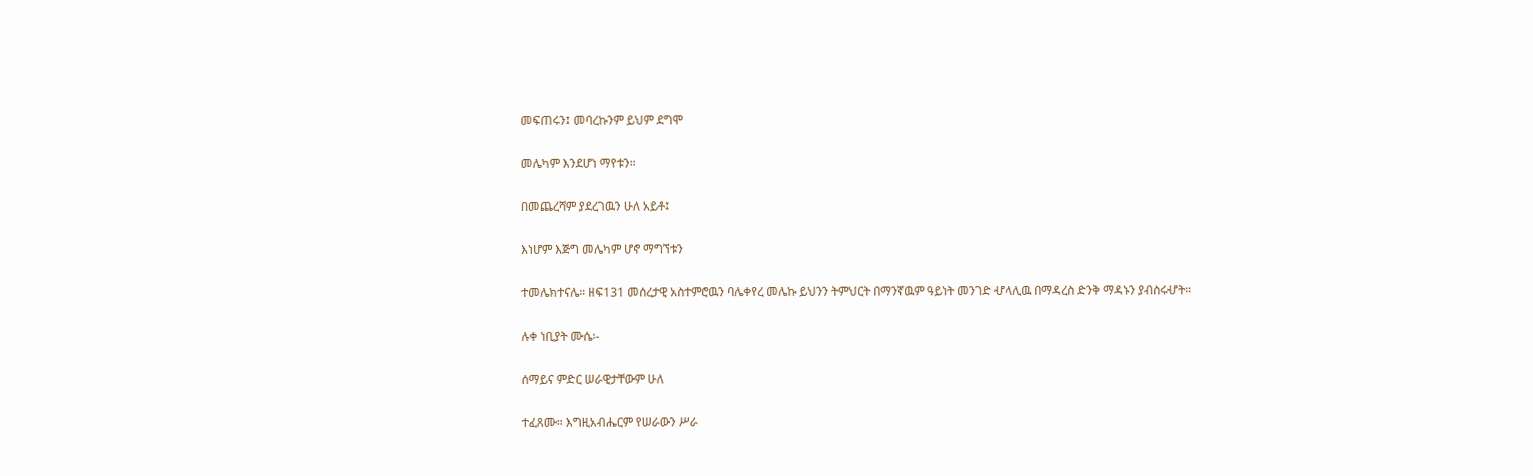መፍጠሩን፤ መባረኩንም ይህም ደግሞ

መሌካም እንደሆነ ማየቱን።

በመጨረሻም ያደረገዉን ሁለ አይቶ፤

እነሆም እጅግ መሌካም ሆኖ ማግኘቱን

ተመሌክተናሌ። ዘፍ131 መሰረታዊ አስተምሮዉን ባሌቀየረ መሌኩ ይህንን ትምህርት በማንኛዉም ዓይነት መንገድ ሇላሊዉ በማዳረስ ድንቅ ማዳኑን ያብስሩሇት።

ሉቀ ነቢያት ሙሴ፡-

ሰማይና ምድር ሠራዊታቸውም ሁለ

ተፈጸሙ። እግዚአብሔርም የሠራውን ሥራ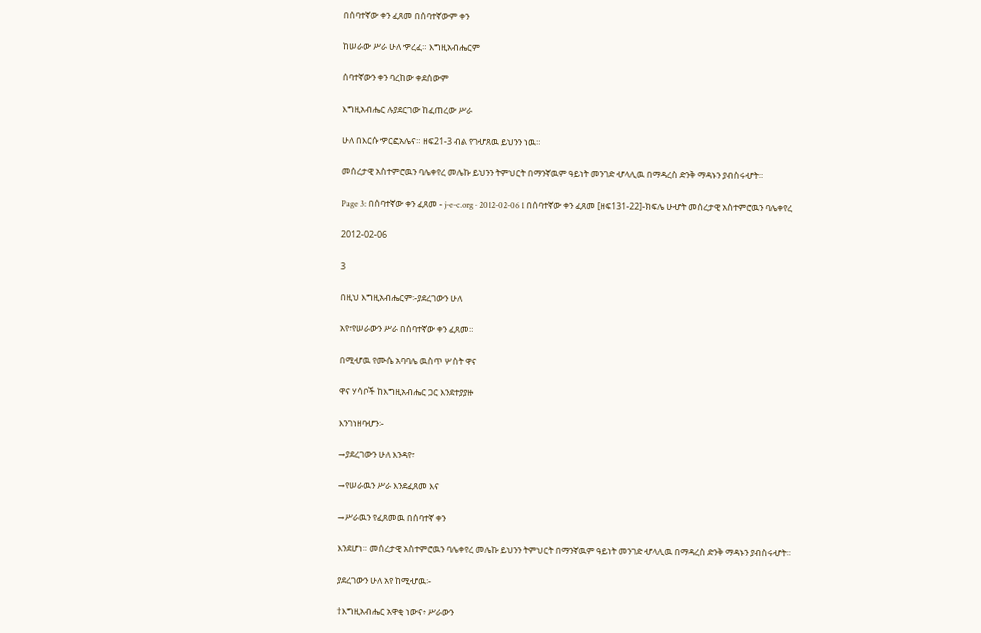በሰባተኛው ቀን ፈጸመ በሰባተኛውም ቀን

ከሠራው ሥራ ሁለ ዏረፈ። እግዚአብሔርም

ሰባተኛውን ቀን ባረከው ቀደሰውም

እግዚአብሔር ሉያደርገው ከፈጠረው ሥራ

ሁለ በእርሱ ዏርፎአሌና። ዘፍ21-3 ብል የገሇጸዉ ይህንን ነዉ።

መሰረታዊ አስተምሮዉን ባሌቀየረ መሌኩ ይህንን ትምህርት በማንኛዉም ዓይነት መንገድ ሇላሊዉ በማዳረስ ድንቅ ማዳኑን ያብስሩሇት።

Page 3: በሰባተኛው ቀን ፈጸመ - j-e-c.org · 2012-02-06 1 በሰባተኛው ቀን ፈጸመ [ዘፍ131-22]-ክፍሌ ሁሇት መሰረታዊ አስተምሮዉን ባሌቀየረ

2012-02-06

3

በዚህ እግዚአብሔርም፡-ያደረገውን ሁለ

አየ፣የሠራውን ሥራ በሰባተኛው ቀን ፈጸመ።

በሚሇዉ የሙሴ አባባሌ ዉስጥ ሦስት ዋና

ዋና ሃሳቦች ከእግዚአብሔር ጋር እንደተያያዙ

እንገነዘባሇን፡-

→ያደረገውን ሁለ እንዳየ፣

→የሠራዉን ሥራ እንደፈጸመ እና

→ሥራዉን የፈጸመዉ በሰባተኛ ቀን

እንደሆነ። መሰረታዊ አስተምሮዉን ባሌቀየረ መሌኩ ይህንን ትምህርት በማንኛዉም ዓይነት መንገድ ሇላሊዉ በማዳረስ ድንቅ ማዳኑን ያብስሩሇት።

ያደረገውን ሁለ አየ ከሚሇዉ፡-

†እግዚአብሔር አዋቂ ነውና፥ ሥራውን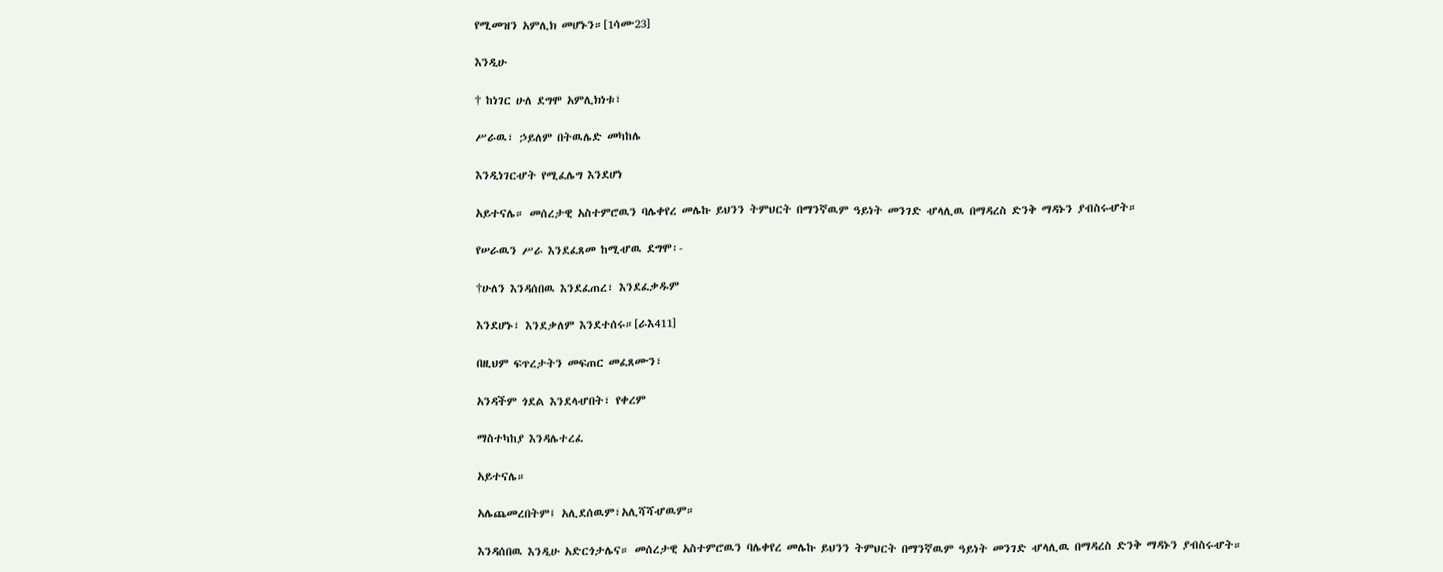የሚመዝን አምሊክ መሆኑን።[1ሳሙ23]

እንዲሁ

† ከነገር ሁለ ደግሞ አምሊክነቱ፣

ሥራዉ፣ ኃይለም በትዉሌድ መካከሌ

እንዲነገርሇት የሚፈሌግ እንደሆነ

አይተናሌ። መሰረታዊ አስተምሮዉን ባሌቀየረ መሌኩ ይህንን ትምህርት በማንኛዉም ዓይነት መንገድ ሇላሊዉ በማዳረስ ድንቅ ማዳኑን ያብስሩሇት።

የሠራዉን ሥራ እንደፈጸመ ከሚሇዉ ደግሞ፡-

†ሁለን እንዳሰበዉ እንደፈጠረ፣ እንደፈቃዱም

እንደሆኑ፣ እንደቃለም እንደተሰሩ።[ራእ411]

በዚህም ፍጥረታትን መፍጠር መፈጸሙን፣

አንዳችም ጎደል እንደላሇበት፣ የቀረም

ማስተካከያ እንዳሌተረፈ

አይተናሌ።

አሌጨመረበትም፤ አሊደሰዉም፣አሊሻሻሇዉም።

እንዳሰበዉ እንዲሁ አድርጎታሌና። መሰረታዊ አስተምሮዉን ባሌቀየረ መሌኩ ይህንን ትምህርት በማንኛዉም ዓይነት መንገድ ሇላሊዉ በማዳረስ ድንቅ ማዳኑን ያብስሩሇት።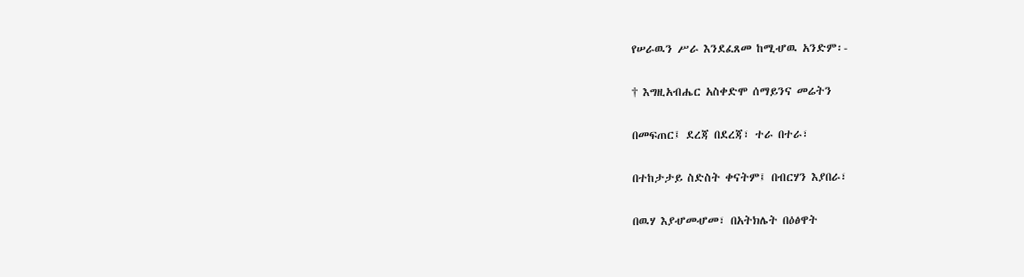የሠራዉን ሥራ እንደፈጸመ ከሚሇዉ አንድም፡-

† እግዚአብሔር አስቀድሞ ሰማይንና መሬትን

በመፍጠር፤ ደረጃ በደረጃ፣ ተራ በተራ፣

በተከታታይ ስድስት ቀናትም፤ በብርሃን እያበራ፣

በዉሃ እያሇመሇመ፣ በአትክሌት በዕፅዋት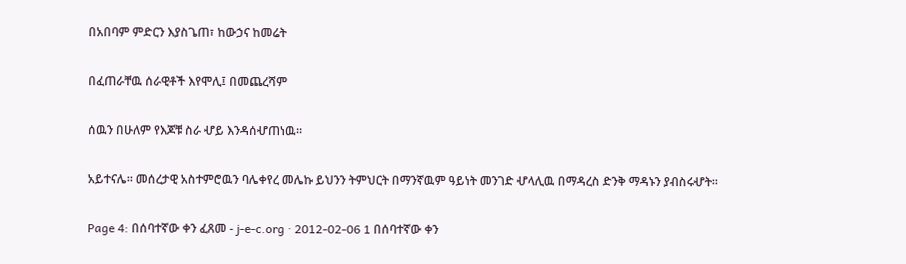በአበባም ምድርን እያስጌጠ፣ ከውኃና ከመሬት

በፈጠራቸዉ ሰራዊቶች እየሞሊ፤ በመጨረሻም

ሰዉን በሁለም የእጆቹ ስራ ሇይ እንዳሰሇጠነዉ።

አይተናሌ። መሰረታዊ አስተምሮዉን ባሌቀየረ መሌኩ ይህንን ትምህርት በማንኛዉም ዓይነት መንገድ ሇላሊዉ በማዳረስ ድንቅ ማዳኑን ያብስሩሇት።

Page 4: በሰባተኛው ቀን ፈጸመ - j-e-c.org · 2012-02-06 1 በሰባተኛው ቀን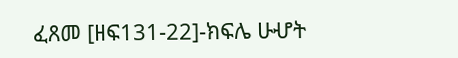ፈጸመ [ዘፍ131-22]-ክፍሌ ሁሇት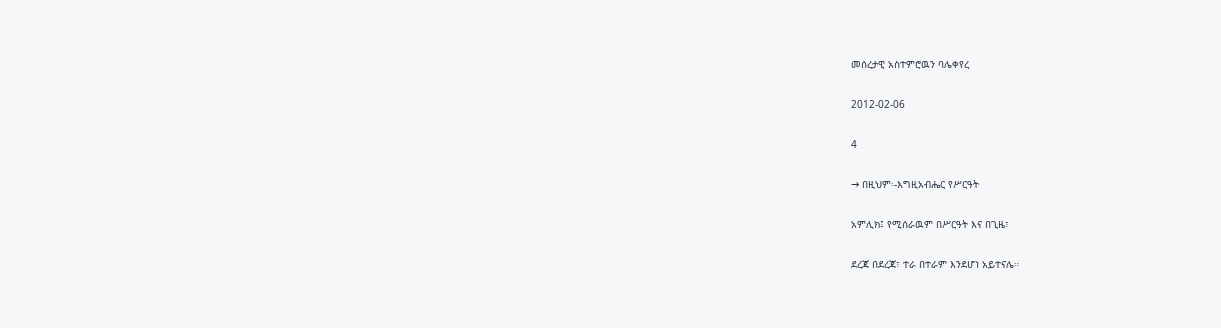መሰረታዊ አስተምሮዉን ባሌቀየረ

2012-02-06

4

→ በዚህም፡-እግዚአብሔር የሥርዓት

አምሊክ፤ የሚሰራዉም በሥርዓት እና በጊዜ፣

ደረጃ በደረጃ፣ ተራ በተራም እንደሆነ አይተናሌ።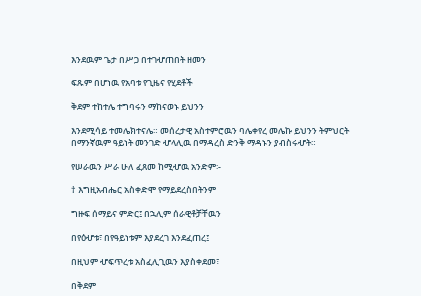እንደዉም ጌታ በሥጋ በተገሇጠበት ዘመን

ፍጹም በሆነዉ የአባቱ የጊዜና የሂደቶች

ቅደም ተከተሌ ተግባሩን ማከናወኑ ይህንን

እንደሚሳይ ተመሌክተናሌ። መሰረታዊ አስተምሮዉን ባሌቀየረ መሌኩ ይህንን ትምህርት በማንኛዉም ዓይነት መንገድ ሇላሊዉ በማዳረስ ድንቅ ማዳኑን ያብስሩሇት።

የሠራዉን ሥራ ሁለ ፈጸመ ከሚሇዉ አንድም፡-

† እግዚአብሔር አስቀድሞ የማይደረስበትንም

ግዙፍ ሰማይና ምድር፤ በኋሊም ሰራዊቶቻቸዉን

በየዕሇቱ፣ በየዓይነቱም እያደረገ እንደፈጠረ፤

በዚህም ሇፍጥረቱ አስፈሊጊዉን እያስቀደመ፣

በቅደም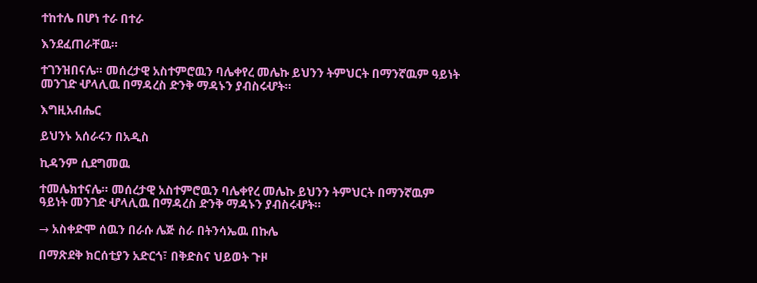ተከተሌ በሆነ ተራ በተራ

እንደፈጠራቸዉ።

ተገንዝበናሌ። መሰረታዊ አስተምሮዉን ባሌቀየረ መሌኩ ይህንን ትምህርት በማንኛዉም ዓይነት መንገድ ሇላሊዉ በማዳረስ ድንቅ ማዳኑን ያብስሩሇት።

እግዚአብሔር

ይህንኑ አሰራሩን በአዲስ

ኪዳንም ሲደግመዉ

ተመሌክተናሌ። መሰረታዊ አስተምሮዉን ባሌቀየረ መሌኩ ይህንን ትምህርት በማንኛዉም ዓይነት መንገድ ሇላሊዉ በማዳረስ ድንቅ ማዳኑን ያብስሩሇት።

→ አስቀድሞ ሰዉን በራሱ ሌጅ ስራ በትንሳኤዉ በኩሌ

በማጽደቅ ክርሰቲያን አድርጎ፣ በቅድስና ህይወት ጉዞ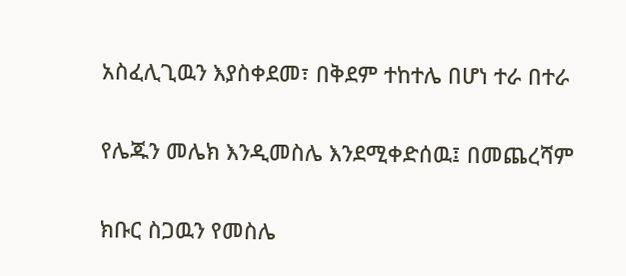አስፈሊጊዉን እያስቀደመ፣ በቅደም ተከተሌ በሆነ ተራ በተራ

የሌጁን መሌክ እንዲመስሌ እንደሚቀድሰዉ፤ በመጨረሻም

ክቡር ስጋዉን የመስሌ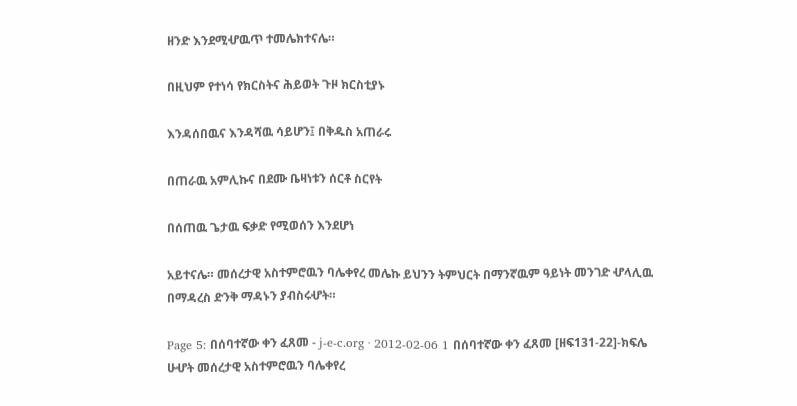ዘንድ እንደሚሇዉጥ ተመሌክተናሌ።

በዚህም የተነሳ የክርስትና ሕይወት ጉዞ ክርስቲያኑ

እንዳሰበዉና እንዳሻዉ ሳይሆን፤ በቅዱስ አጠራሩ

በጠራዉ አምሊኩና በደሙ ቤዛነቱን ሰርቶ ስርየት

በሰጠዉ ጌታዉ ፍቃድ የሚወሰን እንደሆነ

አይተናሌ። መሰረታዊ አስተምሮዉን ባሌቀየረ መሌኩ ይህንን ትምህርት በማንኛዉም ዓይነት መንገድ ሇላሊዉ በማዳረስ ድንቅ ማዳኑን ያብስሩሇት።

Page 5: በሰባተኛው ቀን ፈጸመ - j-e-c.org · 2012-02-06 1 በሰባተኛው ቀን ፈጸመ [ዘፍ131-22]-ክፍሌ ሁሇት መሰረታዊ አስተምሮዉን ባሌቀየረ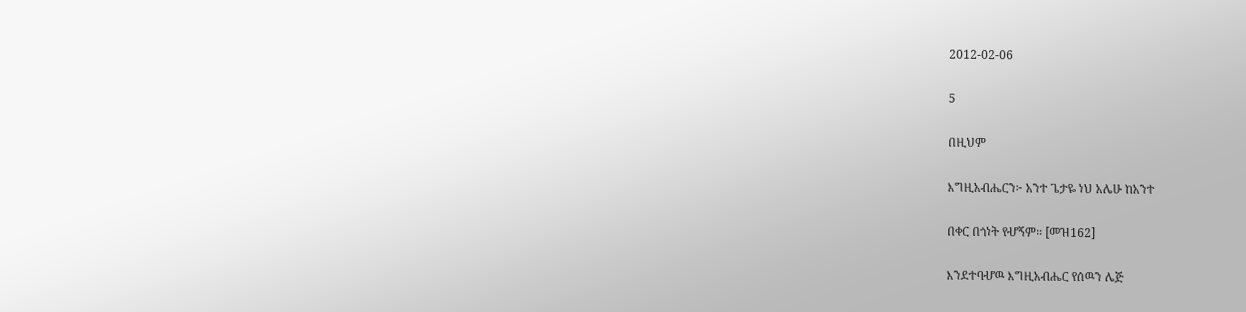2012-02-06

5

በዚህም

እግዚአብሔርን፦ አንተ ጌታዬ ነህ አሌሁ ከአንተ

በቀር በጎነት የሇኝም። [መዝ162]

እንደተባሇዉ እግዚአብሔር የሰዉን ሌጅ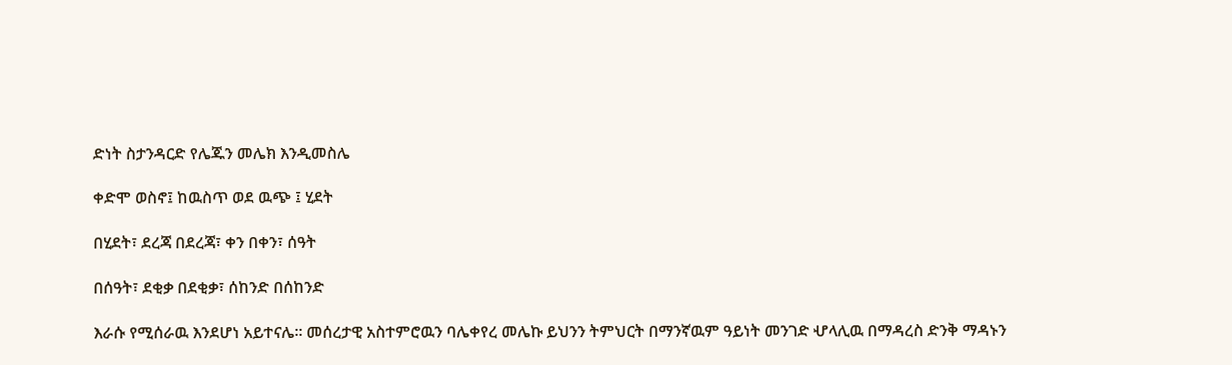ድነት ስታንዳርድ የሌጁን መሌክ እንዲመስሌ

ቀድሞ ወስኖ፤ ከዉስጥ ወደ ዉጭ ፤ ሂደት

በሂደት፣ ደረጃ በደረጃ፣ ቀን በቀን፣ ሰዓት

በሰዓት፣ ደቂቃ በደቂቃ፣ ሰከንድ በሰከንድ

እራሱ የሚሰራዉ እንደሆነ አይተናሌ። መሰረታዊ አስተምሮዉን ባሌቀየረ መሌኩ ይህንን ትምህርት በማንኛዉም ዓይነት መንገድ ሇላሊዉ በማዳረስ ድንቅ ማዳኑን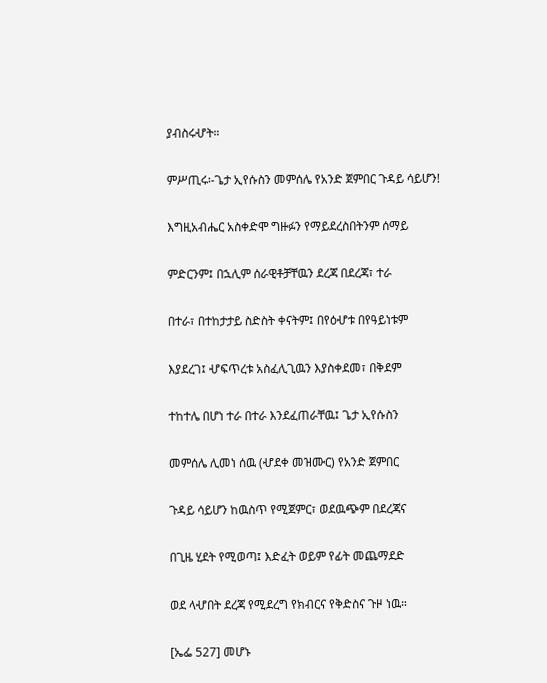ያብስሩሇት።

ምሥጢሩ፡-ጌታ ኢየሱስን መምሰሌ የአንድ ጀምበር ጉዳይ ሳይሆን!

እግዚአብሔር አስቀድሞ ግዙፉን የማይደረስበትንም ሰማይ

ምድርንም፤ በኋሊም ሰራዊቶቻቸዉን ደረጃ በደረጃ፣ ተራ

በተራ፣ በተከታታይ ስድስት ቀናትም፤ በየዕሇቱ በየዓይነቱም

እያደረገ፤ ሇፍጥረቱ አስፈሊጊዉን እያስቀደመ፣ በቅደም

ተከተሌ በሆነ ተራ በተራ እንደፈጠራቸዉ፤ ጌታ ኢየሱስን

መምሰሌ ሊመነ ሰዉ (ሇደቀ መዝሙር) የአንድ ጀምበር

ጉዳይ ሳይሆን ከዉስጥ የሚጀምር፣ ወደዉጭም በደረጃና

በጊዜ ሂደት የሚወጣ፤ እድፈት ወይም የፊት መጨማደድ

ወደ ላሇበት ደረጃ የሚደረግ የክብርና የቅድስና ጉዞ ነዉ።

[ኤፌ 527] መሆኑ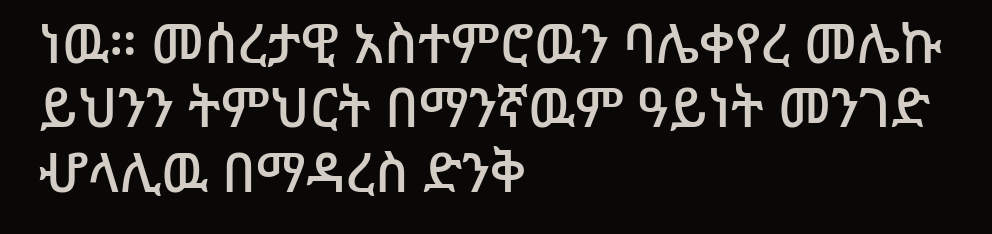ነዉ። መሰረታዊ አስተምሮዉን ባሌቀየረ መሌኩ ይህንን ትምህርት በማንኛዉም ዓይነት መንገድ ሇላሊዉ በማዳረስ ድንቅ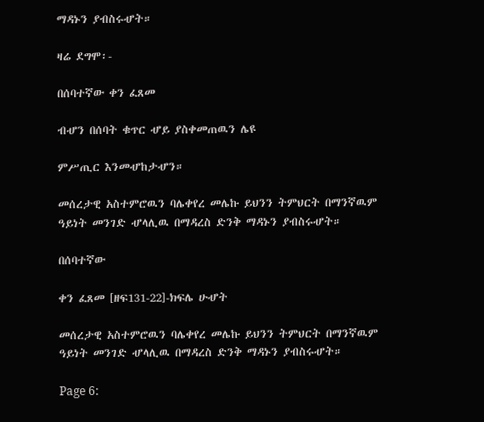ማዳኑን ያብስሩሇት።

ዛሬ ደግሞ፡-

በሰባተኛው ቀን ፈጸመ

ብሇን በሰባት ቁጥር ሇይ ያስቀመጠዉን ሌዩ

ምሥጢር እንመሇከታሇን።

መሰረታዊ አስተምሮዉን ባሌቀየረ መሌኩ ይህንን ትምህርት በማንኛዉም ዓይነት መንገድ ሇላሊዉ በማዳረስ ድንቅ ማዳኑን ያብስሩሇት።

በሰባተኛው

ቀን ፈጸመ [ዘፍ131-22]-ክፍሌ ሁሇት

መሰረታዊ አስተምሮዉን ባሌቀየረ መሌኩ ይህንን ትምህርት በማንኛዉም ዓይነት መንገድ ሇላሊዉ በማዳረስ ድንቅ ማዳኑን ያብስሩሇት።

Page 6: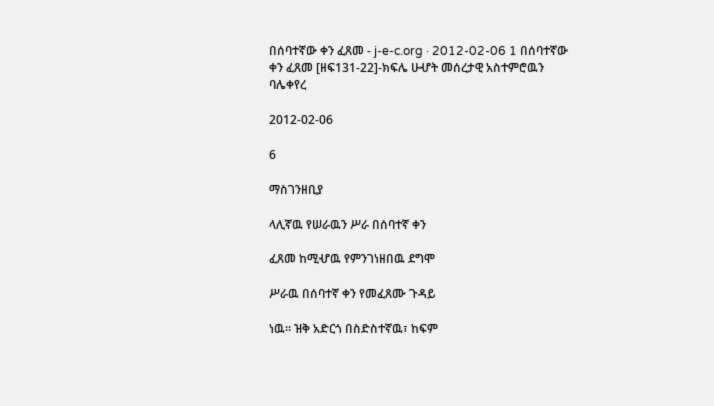በሰባተኛው ቀን ፈጸመ - j-e-c.org · 2012-02-06 1 በሰባተኛው ቀን ፈጸመ [ዘፍ131-22]-ክፍሌ ሁሇት መሰረታዊ አስተምሮዉን ባሌቀየረ

2012-02-06

6

ማስገንዘቢያ

ላሊኛዉ የሠራዉን ሥራ በሰባተኛ ቀን

ፈጸመ ከሚሇዉ የምንገነዘበዉ ደግሞ

ሥራዉ በሰባተኛ ቀን የመፈጸሙ ጉዳይ

ነዉ። ዝቅ አድርጎ በስድስተኛዉ፣ ከፍም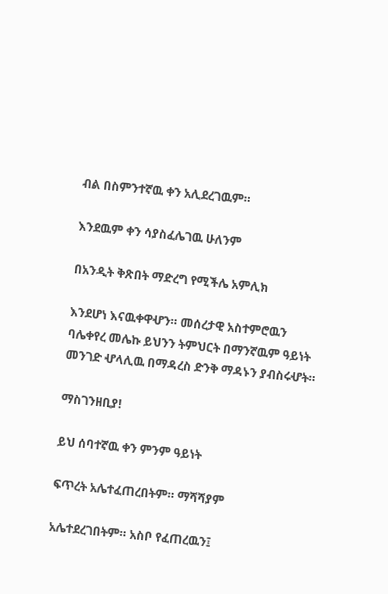ብል በስምንተኛዉ ቀን አሊደረገዉም።

እንደዉም ቀን ሳያስፈሌገዉ ሁለንም

በአንዲት ቅጽበት ማድረግ የሚችሌ አምሊክ

እንደሆነ እናዉቀዋሇን። መሰረታዊ አስተምሮዉን ባሌቀየረ መሌኩ ይህንን ትምህርት በማንኛዉም ዓይነት መንገድ ሇላሊዉ በማዳረስ ድንቅ ማዳኑን ያብስሩሇት።

ማስገንዘቢያ!

ይህ ሰባተኛዉ ቀን ምንም ዓይነት

ፍጥረት አሌተፈጠረበትም። ማሻሻያም

አሌተደረገበትም። አስቦ የፈጠረዉን፤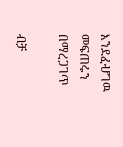እንደፈሇገዉ መፍጠሩን በማረጋገጥ

ብቻ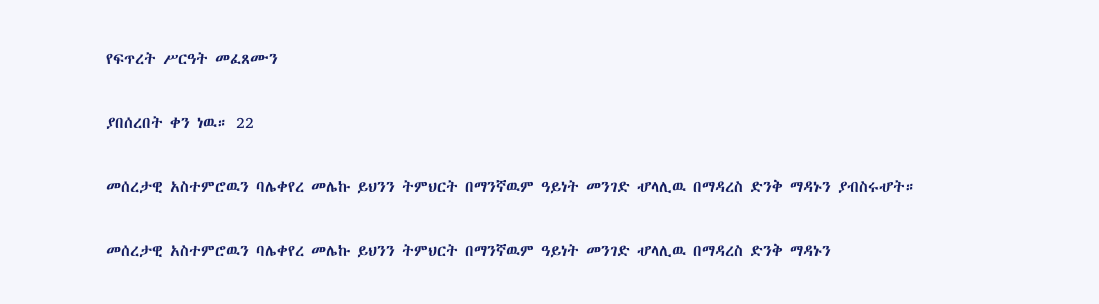የፍጥረት ሥርዓት መፈጸሙን

ያበሰረበት ቀን ነዉ። 22

መሰረታዊ አስተምሮዉን ባሌቀየረ መሌኩ ይህንን ትምህርት በማንኛዉም ዓይነት መንገድ ሇላሊዉ በማዳረስ ድንቅ ማዳኑን ያብስሩሇት።

መሰረታዊ አስተምሮዉን ባሌቀየረ መሌኩ ይህንን ትምህርት በማንኛዉም ዓይነት መንገድ ሇላሊዉ በማዳረስ ድንቅ ማዳኑን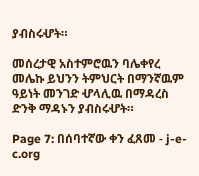ያብስሩሇት።

መሰረታዊ አስተምሮዉን ባሌቀየረ መሌኩ ይህንን ትምህርት በማንኛዉም ዓይነት መንገድ ሇላሊዉ በማዳረስ ድንቅ ማዳኑን ያብስሩሇት።

Page 7: በሰባተኛው ቀን ፈጸመ - j-e-c.org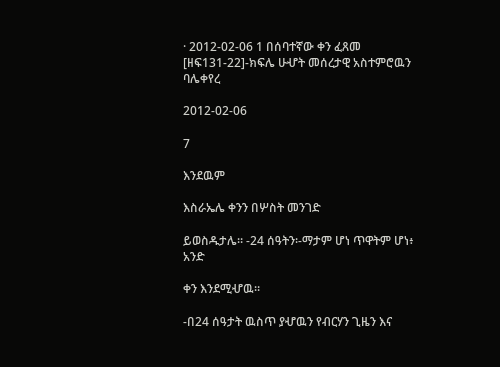· 2012-02-06 1 በሰባተኛው ቀን ፈጸመ [ዘፍ131-22]-ክፍሌ ሁሇት መሰረታዊ አስተምሮዉን ባሌቀየረ

2012-02-06

7

እንደዉም

እስራኤሌ ቀንን በሦስት መንገድ

ይወስዱታሌ። -24 ሰዓትን፡-ማታም ሆነ ጥዋትም ሆነ፥ አንድ

ቀን እንደሚሇዉ።

-በ24 ሰዓታት ዉስጥ ያሇዉን የብርሃን ጊዜን እና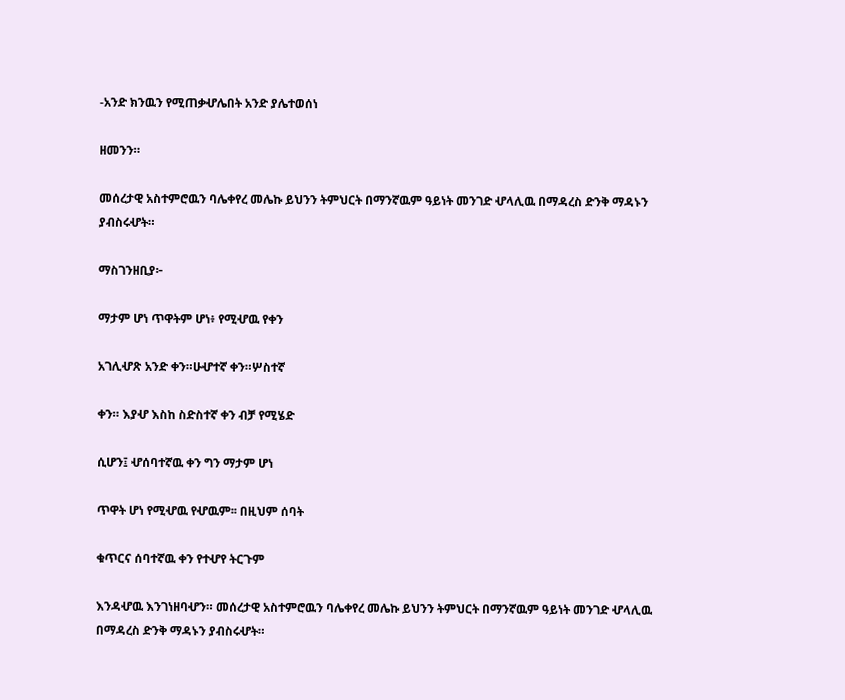-አንድ ክንዉን የሚጠቃሇሌበት አንድ ያሌተወሰነ

ዘመንን።

መሰረታዊ አስተምሮዉን ባሌቀየረ መሌኩ ይህንን ትምህርት በማንኛዉም ዓይነት መንገድ ሇላሊዉ በማዳረስ ድንቅ ማዳኑን ያብስሩሇት።

ማስገንዘቢያ፦

ማታም ሆነ ጥዋትም ሆነ፥ የሚሇዉ የቀን

አገሊሇጽ አንድ ቀን።ሁሇተኛ ቀን።ሦስተኛ

ቀን። እያሇ እስከ ስድስተኛ ቀን ብቻ የሚሄድ

ሲሆን፤ ሇሰባተኛዉ ቀን ግን ማታም ሆነ

ጥዋት ሆነ የሚሇዉ የሇዉም፡፡ በዚህም ሰባት

ቁጥርና ሰባተኛዉ ቀን የተሇየ ትርጉም

እንዳሇዉ እንገነዘባሇን። መሰረታዊ አስተምሮዉን ባሌቀየረ መሌኩ ይህንን ትምህርት በማንኛዉም ዓይነት መንገድ ሇላሊዉ በማዳረስ ድንቅ ማዳኑን ያብስሩሇት።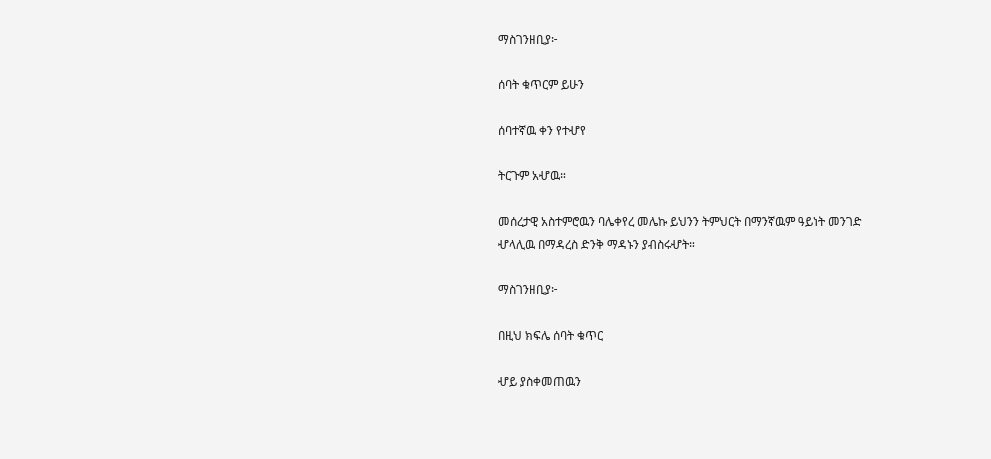ማስገንዘቢያ፦

ሰባት ቁጥርም ይሁን

ሰባተኛዉ ቀን የተሇየ

ትርጉም አሇዉ።

መሰረታዊ አስተምሮዉን ባሌቀየረ መሌኩ ይህንን ትምህርት በማንኛዉም ዓይነት መንገድ ሇላሊዉ በማዳረስ ድንቅ ማዳኑን ያብስሩሇት።

ማስገንዘቢያ፦

በዚህ ክፍሌ ሰባት ቁጥር

ሇይ ያስቀመጠዉን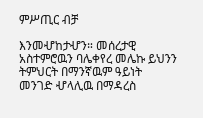ምሥጢር ብቻ

እንመሇከታሇን። መሰረታዊ አስተምሮዉን ባሌቀየረ መሌኩ ይህንን ትምህርት በማንኛዉም ዓይነት መንገድ ሇላሊዉ በማዳረስ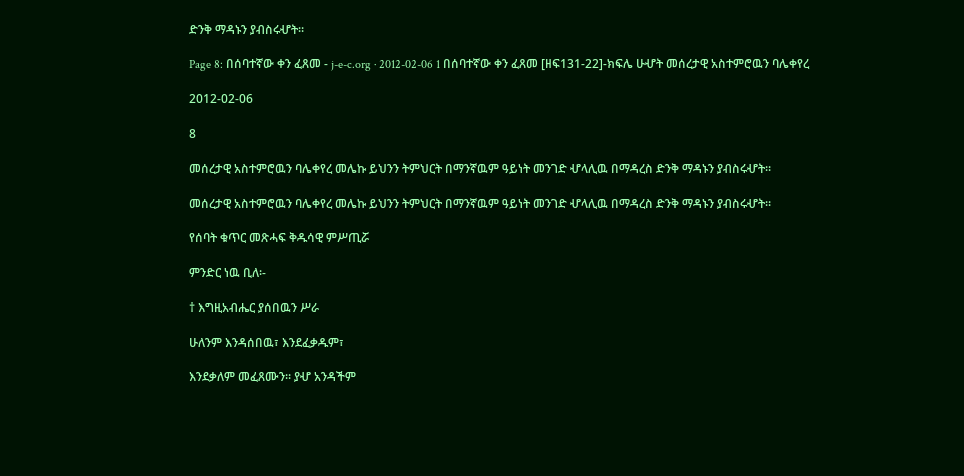ድንቅ ማዳኑን ያብስሩሇት።

Page 8: በሰባተኛው ቀን ፈጸመ - j-e-c.org · 2012-02-06 1 በሰባተኛው ቀን ፈጸመ [ዘፍ131-22]-ክፍሌ ሁሇት መሰረታዊ አስተምሮዉን ባሌቀየረ

2012-02-06

8

መሰረታዊ አስተምሮዉን ባሌቀየረ መሌኩ ይህንን ትምህርት በማንኛዉም ዓይነት መንገድ ሇላሊዉ በማዳረስ ድንቅ ማዳኑን ያብስሩሇት።

መሰረታዊ አስተምሮዉን ባሌቀየረ መሌኩ ይህንን ትምህርት በማንኛዉም ዓይነት መንገድ ሇላሊዉ በማዳረስ ድንቅ ማዳኑን ያብስሩሇት።

የሰባት ቁጥር መጽሓፍ ቅዱሳዊ ምሥጢሯ

ምንድር ነዉ ቢለ፡-

† እግዚአብሔር ያሰበዉን ሥራ

ሁለንም እንዳሰበዉ፣ እንደፈቃዱም፣

እንደቃለም መፈጸሙን። ያሇ አንዳችም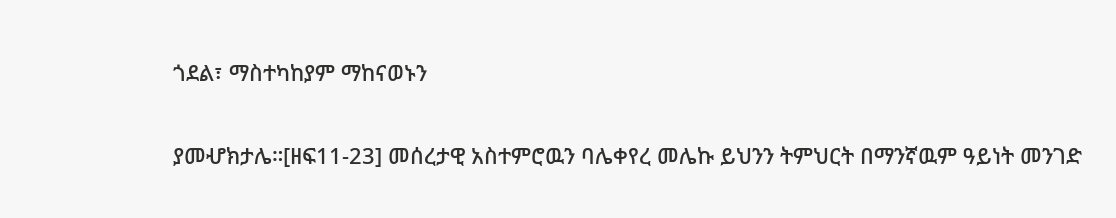ጎደል፣ ማስተካከያም ማከናወኑን

ያመሇክታሌ።[ዘፍ11-23] መሰረታዊ አስተምሮዉን ባሌቀየረ መሌኩ ይህንን ትምህርት በማንኛዉም ዓይነት መንገድ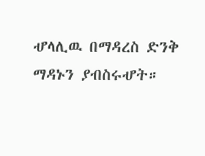ሇላሊዉ በማዳረስ ድንቅ ማዳኑን ያብስሩሇት።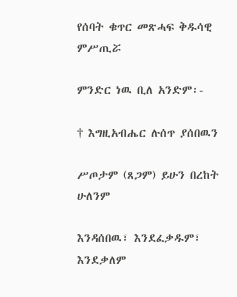የሰባት ቁጥር መጽሓፍ ቅዱሳዊ ምሥጢሯ

ምንድር ነዉ ቢለ አንድም፡-

† እግዚአብሔር ሉሰጥ ያሰበዉን

ሥጦታም (ጸጋም) ይሁን በረከት ሁለንም

እንዳሰበዉ፣ እንደፈቃዱም፣ እንደቃለም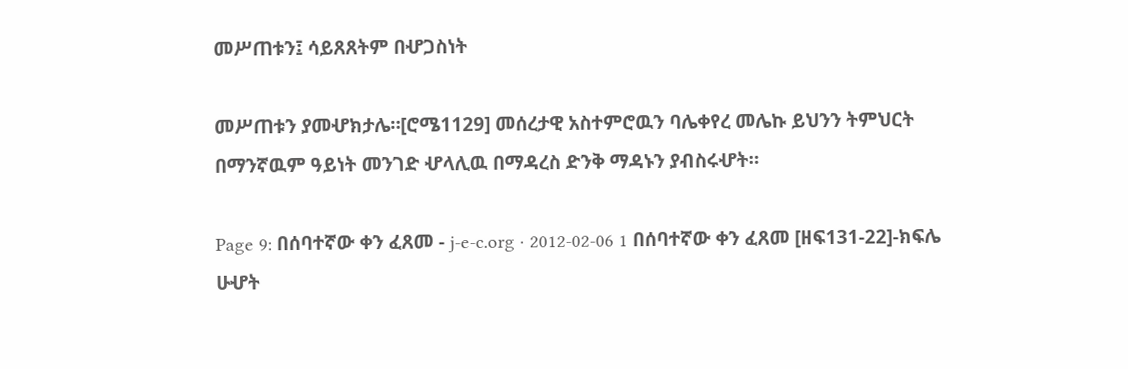መሥጠቱን፤ ሳይጸጸትም በሇጋስነት

መሥጠቱን ያመሇክታሌ።[ሮሜ1129] መሰረታዊ አስተምሮዉን ባሌቀየረ መሌኩ ይህንን ትምህርት በማንኛዉም ዓይነት መንገድ ሇላሊዉ በማዳረስ ድንቅ ማዳኑን ያብስሩሇት።

Page 9: በሰባተኛው ቀን ፈጸመ - j-e-c.org · 2012-02-06 1 በሰባተኛው ቀን ፈጸመ [ዘፍ131-22]-ክፍሌ ሁሇት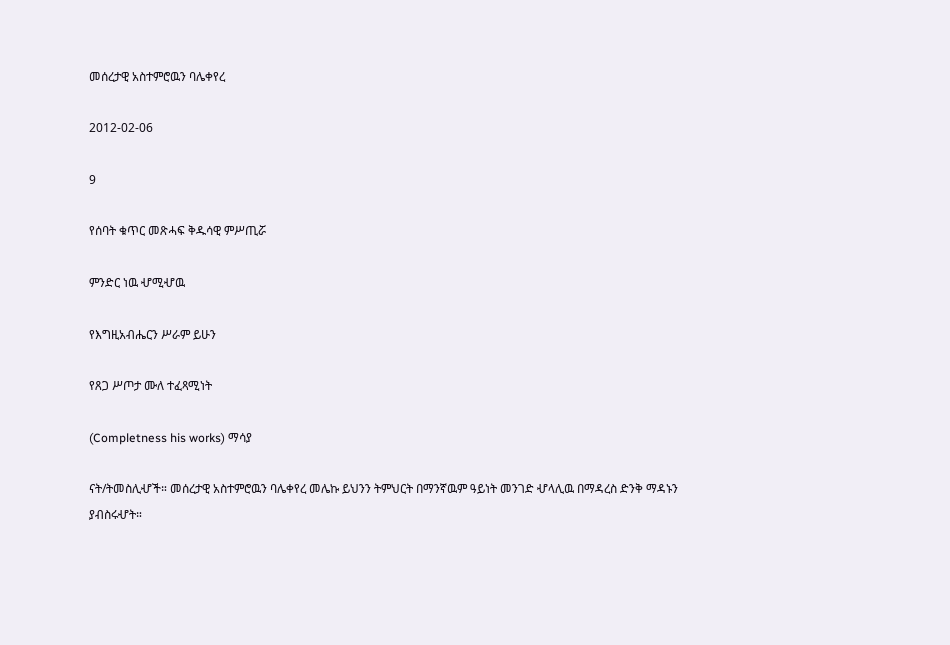መሰረታዊ አስተምሮዉን ባሌቀየረ

2012-02-06

9

የሰባት ቁጥር መጽሓፍ ቅዱሳዊ ምሥጢሯ

ምንድር ነዉ ሇሚሇዉ

የእግዚአብሔርን ሥራም ይሁን

የጸጋ ሥጦታ ሙለ ተፈጻሚነት

(Completness his works) ማሳያ

ናት/ትመስሊሇች። መሰረታዊ አስተምሮዉን ባሌቀየረ መሌኩ ይህንን ትምህርት በማንኛዉም ዓይነት መንገድ ሇላሊዉ በማዳረስ ድንቅ ማዳኑን ያብስሩሇት።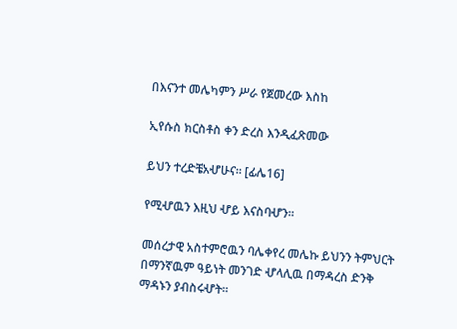በእናንተ መሌካምን ሥራ የጀመረው እስከ

ኢየሱስ ክርስቶስ ቀን ድረስ እንዲፈጽመው

ይህን ተረድቼአሇሁና። [ፊሌ16]

የሚሇዉን እዚህ ሇይ እናስባሇን።

መሰረታዊ አስተምሮዉን ባሌቀየረ መሌኩ ይህንን ትምህርት በማንኛዉም ዓይነት መንገድ ሇላሊዉ በማዳረስ ድንቅ ማዳኑን ያብስሩሇት።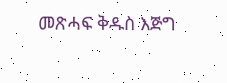መጽሓፍ ቅዱስ እጅግ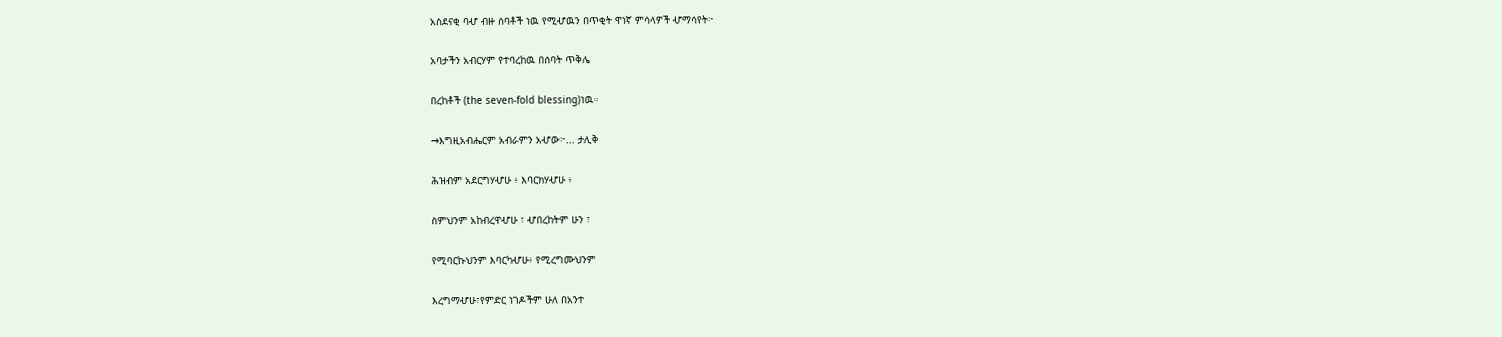አስደናቂ ባሇ ብዙ ሰባቶች ነዉ የሚሇዉን በጥቂት ዋነኛ ምሳላዎች ሇማሳየት፦

አባታችን አብርሃም የተባረከዉ በሰባት ጥቅሌ

በረከቶች (the seven-fold blessing)ነዉ።

→እግዚአብሔርም አብራምን አሇው፦... ታሊቅ

ሕዝብም አደርግሃሇሁ ፥ እባርክሃሇሁ ፥

ስምህንም አከብረዋሇሁ ፣ ሇበረከትም ሁን ፣

የሚባርኩህንም እባርካሇሁ፥ የሚረግሙህንም

እረግማሇሁ፣የምድር ነገዶችም ሁለ በአንተ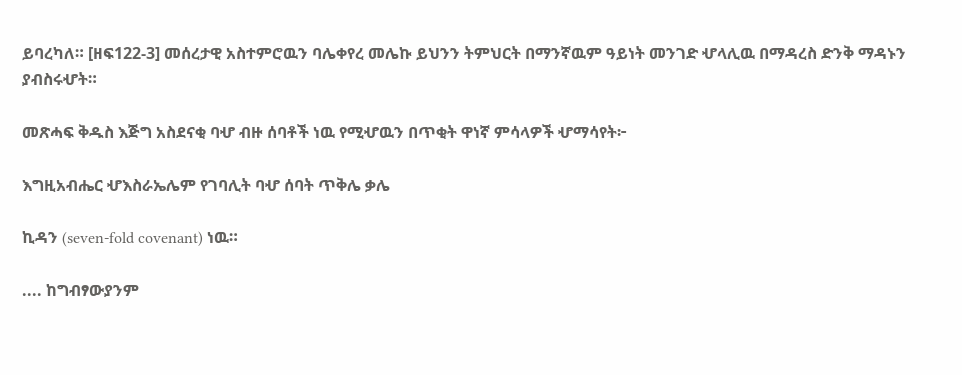ይባረካለ። [ዘፍ122-3] መሰረታዊ አስተምሮዉን ባሌቀየረ መሌኩ ይህንን ትምህርት በማንኛዉም ዓይነት መንገድ ሇላሊዉ በማዳረስ ድንቅ ማዳኑን ያብስሩሇት።

መጽሓፍ ቅዱስ እጅግ አስደናቂ ባሇ ብዙ ሰባቶች ነዉ የሚሇዉን በጥቂት ዋነኛ ምሳላዎች ሇማሳየት፦

እግዚአብሔር ሇእስራኤሌም የገባሊት ባሇ ሰባት ጥቅሌ ቃሌ

ኪዳን (seven-fold covenant) ነዉ።

.... ከግብፃውያንም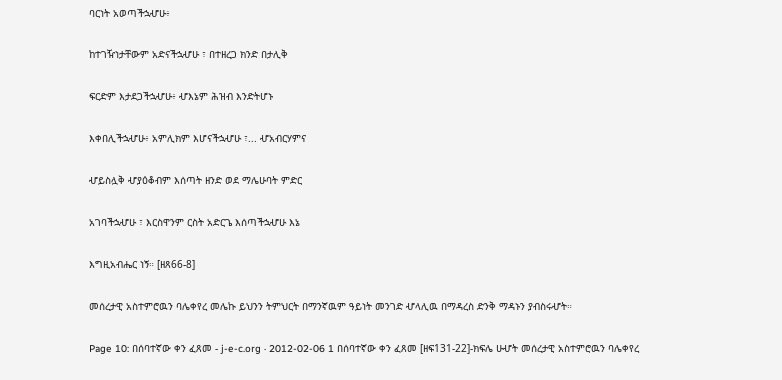ባርነት አወጣችኋሇሁ፥

ከተገዥነታቸውም አድናችኋሇሁ ፣ በተዘረጋ ክንድ በታሊቅ

ፍርድም እታደጋችኋሇሁ፥ ሇእኔም ሕዝብ እንድትሆኑ

እቀበሊችኋሇሁ፥ አምሊክም እሆናችኋሇሁ ፣... ሇአብርሃምና

ሇይስሏቅ ሇያዕቆብም እሰጣት ዘንድ ወደ ማሌሁባት ምድር

አገባችኋሇሁ ፣ እርስዋንም ርስት አድርጌ እሰጣችኋሇሁ እኔ

እግዚአብሔር ነኝ። [ዘጸ66-8]

መሰረታዊ አስተምሮዉን ባሌቀየረ መሌኩ ይህንን ትምህርት በማንኛዉም ዓይነት መንገድ ሇላሊዉ በማዳረስ ድንቅ ማዳኑን ያብስሩሇት።

Page 10: በሰባተኛው ቀን ፈጸመ - j-e-c.org · 2012-02-06 1 በሰባተኛው ቀን ፈጸመ [ዘፍ131-22]-ክፍሌ ሁሇት መሰረታዊ አስተምሮዉን ባሌቀየረ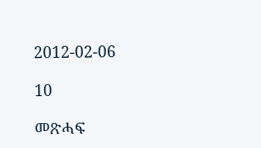2012-02-06

10

መጽሓፍ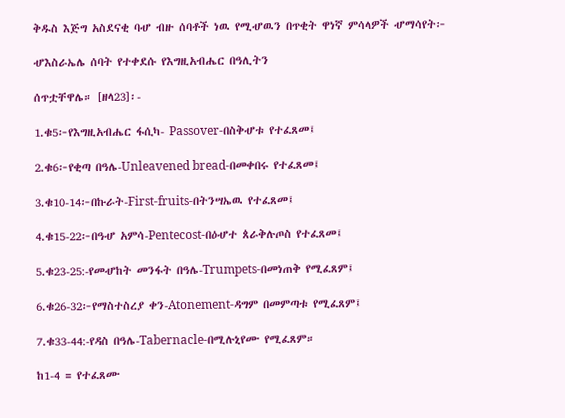ቅዱስ እጅግ አስደናቂ ባሇ ብዙ ሰባቶች ነዉ የሚሇዉን በጥቂት ዋነኛ ምሳላዎች ሇማሳየት፦

ሇእስራኤሌ ሰባት የተቀደሱ የእግዚአብሔር በዓሊትን

ሰጥቷቸዋሌ። [ዘላ23]፡-

1.ቁ5፦የእግዚአብሔር ፋሲካ- Passover-በስቅሇቱ የተፈጸመ፤

2.ቁ6፦የቂጣ በዓሌ-Unleavened bread-በመቀበሩ የተፈጸመ፤

3.ቁ10-14፦በኩራት-First-fruits-በትንሣኤዉ የተፈጸመ፤

4.ቁ15-22፦በዓሇ አምሳ-Pentecost-በዕሇተ ጰራቅሉጦስ የተፈጸመ፤

5.ቁ23-25:-የመሇከት መንፋት በዓሌ-Trumpets-በመነጠቅ የሚፈጸም፤

6.ቁ26-32፦የማስተስረያ ቀን-Atonement-ዳግም በመምጣቱ የሚፈጸም፤

7.ቁ33-44:-የዳስ በዓሌ-Tabernacle-በሚሉኒየሙ የሚፈጸም።

ከ1-4 = የተፈጸሙ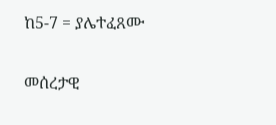ከ5-7 = ያሌተፈጸሙ

መሰረታዊ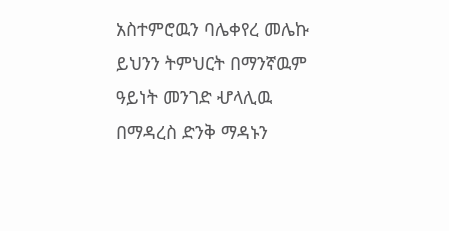አስተምሮዉን ባሌቀየረ መሌኩ ይህንን ትምህርት በማንኛዉም ዓይነት መንገድ ሇላሊዉ በማዳረስ ድንቅ ማዳኑን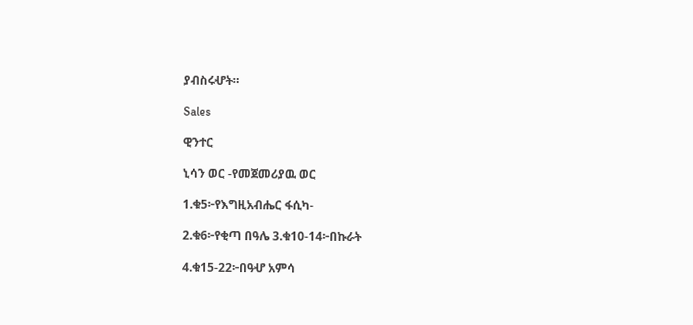ያብስሩሇት።

Sales

ዊንተር

ኒሳን ወር -የመጀመሪያዉ ወር

1.ቁ5፦የእግዚአብሔር ፋሲካ-

2.ቁ6፦የቂጣ በዓሌ 3.ቁ10-14፦በኩራት

4.ቁ15-22፦በዓሇ አምሳ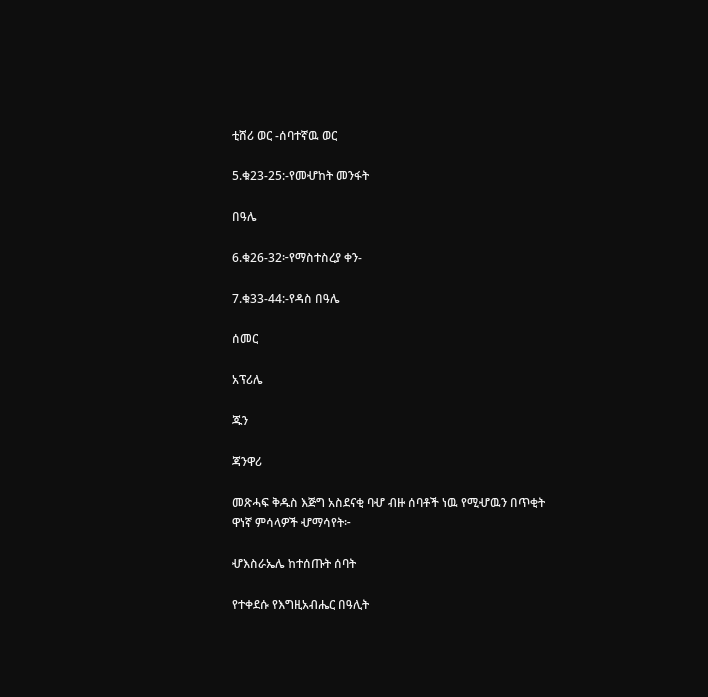ቲሸሪ ወር -ሰባተኛዉ ወር

5.ቁ23-25:-የመሇከት መንፋት

በዓሌ

6.ቁ26-32፦የማስተስረያ ቀን-

7.ቁ33-44:-የዳስ በዓሌ

ሰመር

አፕሪሌ

ጁን

ጃንዋሪ

መጽሓፍ ቅዱስ እጅግ አስደናቂ ባሇ ብዙ ሰባቶች ነዉ የሚሇዉን በጥቂት ዋነኛ ምሳላዎች ሇማሳየት፦

ሇእስራኤሌ ከተሰጡት ሰባት

የተቀደሱ የእግዚአብሔር በዓሊት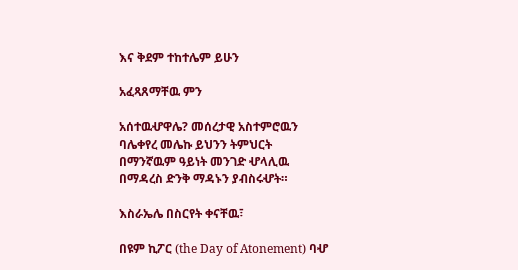እና ቅደም ተከተሌም ይሁን

አፈጻጸማቸዉ ምን

አሰተዉሇዋሌ? መሰረታዊ አስተምሮዉን ባሌቀየረ መሌኩ ይህንን ትምህርት በማንኛዉም ዓይነት መንገድ ሇላሊዉ በማዳረስ ድንቅ ማዳኑን ያብስሩሇት።

እስራኤሌ በስርየት ቀናቸዉ፣

በዩም ኪፖር (the Day of Atonement) ባሇ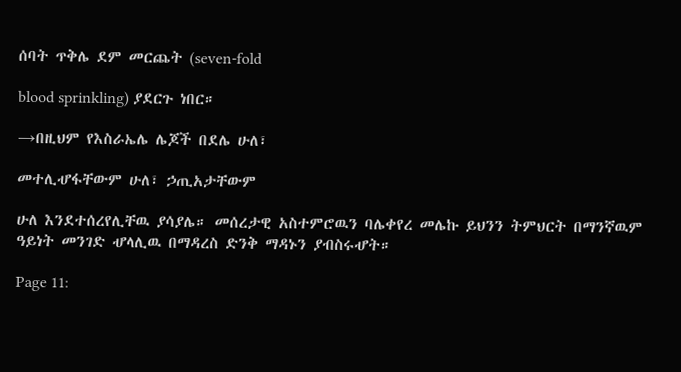ሰባት ጥቅሌ ደም መርጨት (seven-fold

blood sprinkling) ያደርጉ ነበር።

→በዚህም የእስራኤሌ ሌጆች በደሌ ሁለ፣

መተሊሇፋቸውም ሁለ፣ ኃጢአታቸውም

ሁለ እንደተሰረየሊቸዉ ያሳያሌ። መሰረታዊ አስተምሮዉን ባሌቀየረ መሌኩ ይህንን ትምህርት በማንኛዉም ዓይነት መንገድ ሇላሊዉ በማዳረስ ድንቅ ማዳኑን ያብስሩሇት።

Page 11: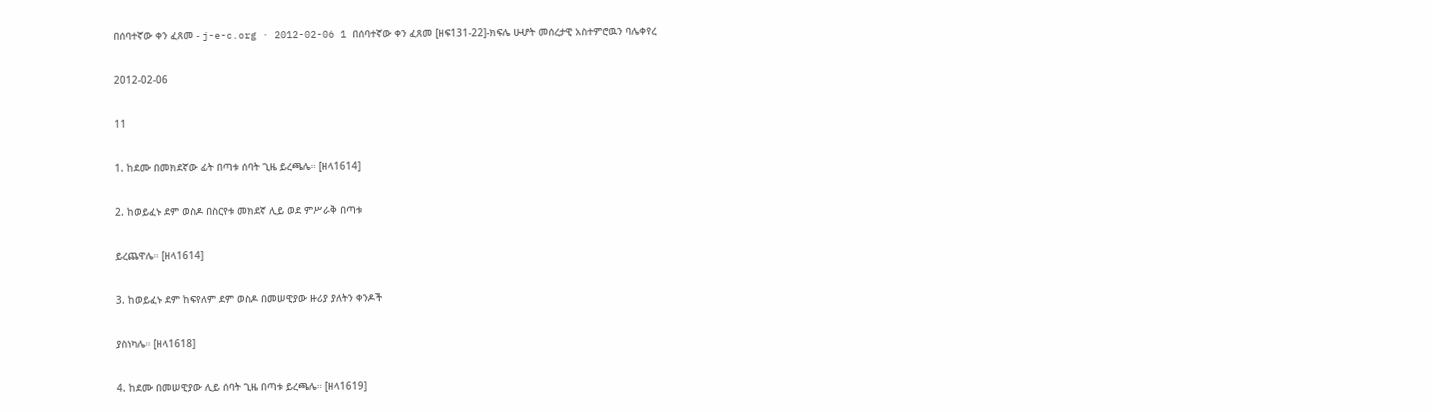በሰባተኛው ቀን ፈጸመ - j-e-c.org · 2012-02-06 1 በሰባተኛው ቀን ፈጸመ [ዘፍ131-22]-ክፍሌ ሁሇት መሰረታዊ አስተምሮዉን ባሌቀየረ

2012-02-06

11

1. ከደሙ በመክደኛው ፊት በጣቱ ሰባት ጊዜ ይረጫሌ። [ዘላ1614]

2. ከወይፈኑ ደም ወስዶ በስርየቱ መክደኛ ሊይ ወደ ምሥራቅ በጣቱ

ይረጨዋሌ። [ዘላ1614]

3. ከወይፈኑ ደም ከፍየለም ደም ወስዶ በመሠዊያው ዙሪያ ያለትን ቀንዶች

ያስነካሌ። [ዘላ1618]

4. ከደሙ በመሠዊያው ሊይ ሰባት ጊዜ በጣቱ ይረጫሌ። [ዘላ1619]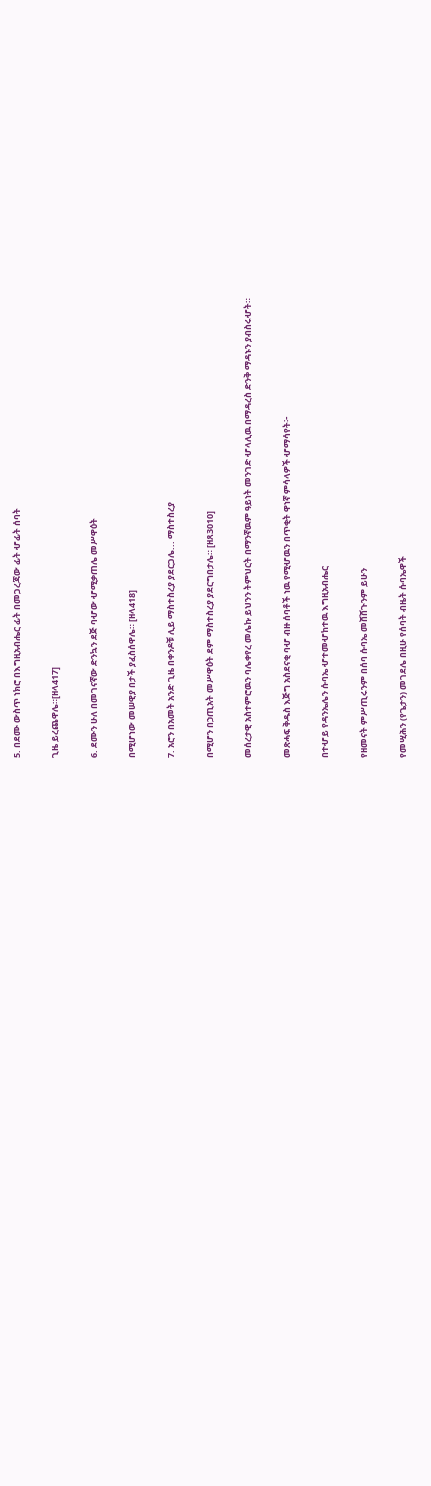5. በደሙ ውስጥ ነክሮ በእግዚአብሔር ፊት በመጋረጃው ፊት ሇፊት ሰባት

ጊዜ ይረጨዋሌ።[ዘላ417]

6. ደሙን ሁለ በመገናኛው ድንኳን ደጅ ባሇው ሇሚቃጠሌ መሥዋዕት

በሚሆነው መሠዊያ በታች ያፈስሰዋሌ። [ዘላ418]

7. አሮን በአመት አንድ ጊዜ በቀንዶቹ ሊይ ማስተስረያ ያደርጋሌ... ማስተስረያ

በሚሆን በኃጢአት መሥዋዕት ደም ማስተስረያ ያደርግበታሌ። [ዘጸ3010]

መሰረታዊ አስተምሮዉን ባሌቀየረ መሌኩ ይህንን ትምህርት በማንኛዉም ዓይነት መንገድ ሇላሊዉ በማዳረስ ድንቅ ማዳኑን ያብስሩሇት።

መጽሓፍ ቅዱስ እጅግ አስደናቂ ባሇ ብዙ ሰባቶች ነዉ የሚሇዉን በጥቂት ዋነኛ ምሳላዎች ሇማሳየት፦

በተሇይ የዳንኤሌን ሱባኤ ሇተመሇከተዉ እግዚአብሔር

የዘመናት ምሥጢሩንም በሰባ ሱባኤ መሸሸጉንም ይሁን

የመሢሕን (የጌታን) መገደሌ በዚሁ የሰባት ብዜት ሱባኤዋች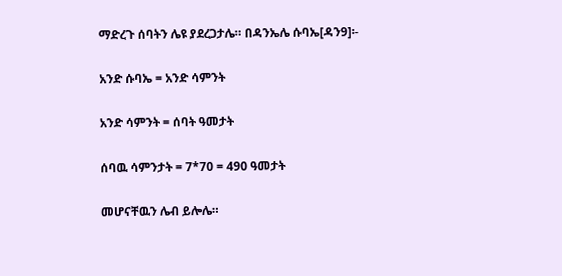ማድረጉ ሰባትን ሌዩ ያደረጋታሌ። በዳንኤሌ ሱባኤ[ዳን9]፡-

አንድ ሱባኤ = አንድ ሳምንት

አንድ ሳምንት = ሰባት ዓመታት

ሰባዉ ሳምንታት = 7*70 = 490 ዓመታት

መሆናቸዉን ሌብ ይሎሌ።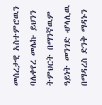መሰረታዊ አስተምሮዉን ባሌቀየረ መሌኩ ይህንን ትምህርት በማንኛዉም ዓይነት መንገድ ሇላሊዉ በማዳረስ ድንቅ ማዳኑን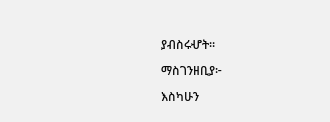ያብስሩሇት።

ማስገንዘቢያ፦

እስካሁን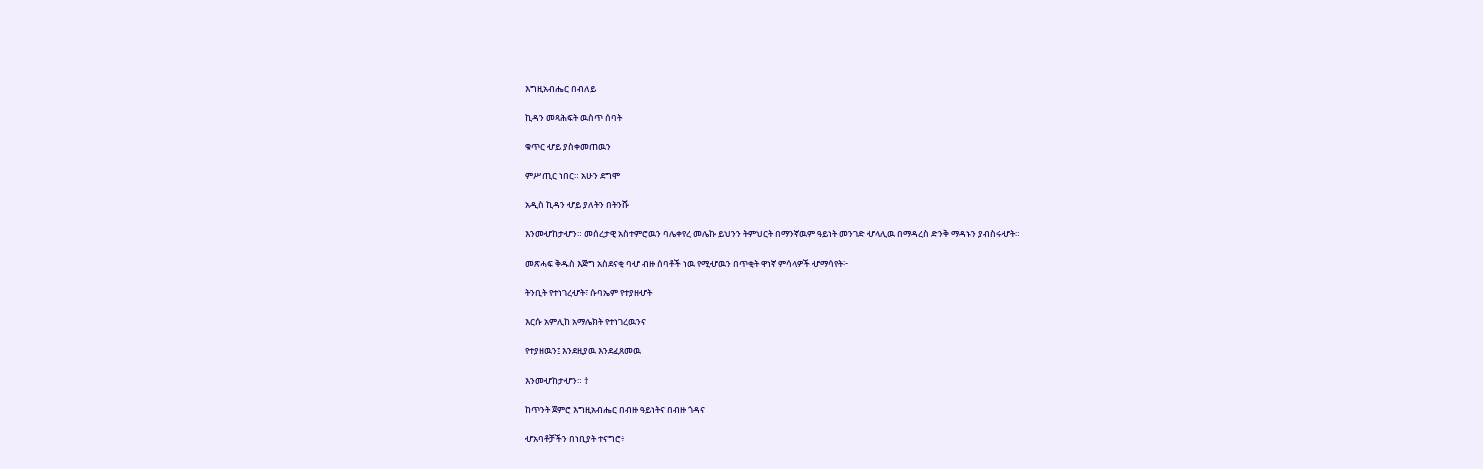እግዚአብሔር በብለይ

ኪዳን መጻሕፍት ዉስጥ ሰባት

ቁጥር ሇይ ያስቀመጠዉን

ምሥጢር ነበር። አሁን ደግሞ

አዲስ ኪዳን ሇይ ያለትን በትንሹ

እንመሇከታሇን። መሰረታዊ አስተምሮዉን ባሌቀየረ መሌኩ ይህንን ትምህርት በማንኛዉም ዓይነት መንገድ ሇላሊዉ በማዳረስ ድንቅ ማዳኑን ያብስሩሇት።

መጽሓፍ ቅዱስ እጅግ አስደናቂ ባሇ ብዙ ሰባቶች ነዉ የሚሇዉን በጥቂት ዋነኛ ምሳላዎች ሇማሳየት፦

ትንቢት የተነገረሇት፣ ሱባኤም የተያዘሇት

እርሱ አምሊከ አማሌክት የተነገረዉንና

የተያዘዉን፤ እንደዚያዉ እንደፈጸመዉ

እንመሇከታሇን። †

ከጥንት ጀምሮ እግዚአብሔር በብዙ ዓይነትና በብዙ ጎዳና

ሇአባቶቻችን በነቢያት ተናግሮ፥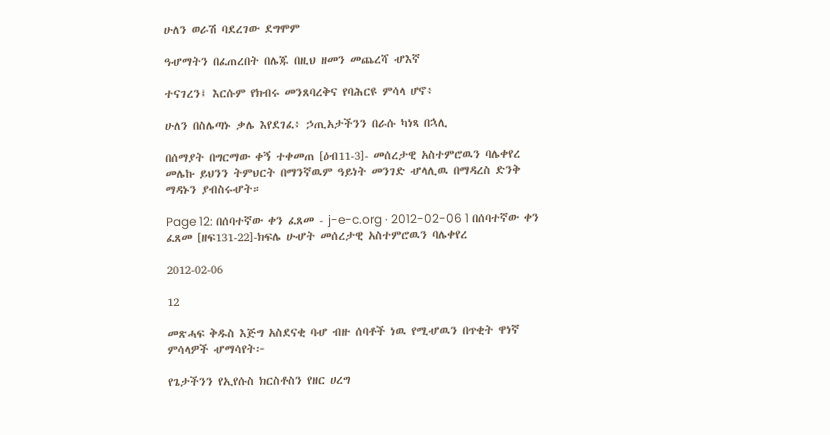ሁለን ወራሽ ባደረገው ደግሞም

ዓሇማትን በፈጠረበት በሌጁ በዚህ ዘመን መጨረሻ ሇእኛ

ተናገረን፤ እርሱም የክብሩ መንጸባረቅና የባሕርዩ ምሳላ ሆኖ፥

ሁለን በስሌጣኑ ቃሌ እየደገፈ፥ ኃጢአታችንን በራሱ ካነጻ በኋሊ

በሰማያት በግርማው ቀኝ ተቀመጠ [ዕብ11-3]- መሰረታዊ አስተምሮዉን ባሌቀየረ መሌኩ ይህንን ትምህርት በማንኛዉም ዓይነት መንገድ ሇላሊዉ በማዳረስ ድንቅ ማዳኑን ያብስሩሇት።

Page 12: በሰባተኛው ቀን ፈጸመ - j-e-c.org · 2012-02-06 1 በሰባተኛው ቀን ፈጸመ [ዘፍ131-22]-ክፍሌ ሁሇት መሰረታዊ አስተምሮዉን ባሌቀየረ

2012-02-06

12

መጽሓፍ ቅዱስ እጅግ አስደናቂ ባሇ ብዙ ሰባቶች ነዉ የሚሇዉን በጥቂት ዋነኛ ምሳላዎች ሇማሳየት፦

የጌታችንን የኢየሱስ ክርስቶስን የዘር ሀረግ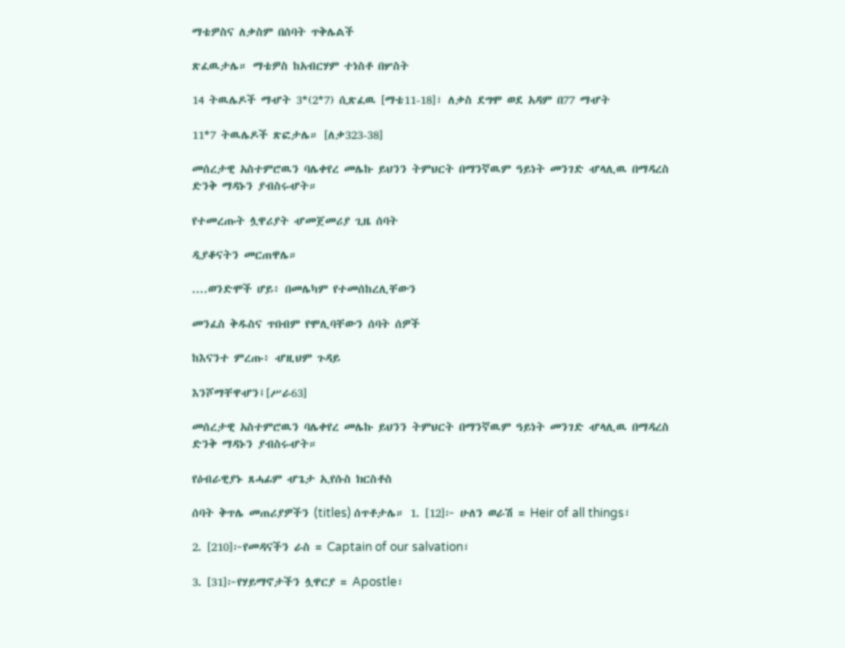ማቴዎስና ለቃስም በሰባት ጥቅሌልች

ጽፈዉታሌ። ማቴዎስ ከአብርሃም ተነስቶ በሦስት

14 ትዉሌዶች ማሇት 3*(2*7) ሲጽፈዉ [ማቴ11-18]፣ ለቃስ ደግሞ ወደ አዳም በ77 ማሇት

11*7 ትዉሌዶች ጽፎታሌ። [ለቃ323-38]

መሰረታዊ አስተምሮዉን ባሌቀየረ መሌኩ ይህንን ትምህርት በማንኛዉም ዓይነት መንገድ ሇላሊዉ በማዳረስ ድንቅ ማዳኑን ያብስሩሇት።

የተመረጡት ሏዋሪያት ሇመጀመሪያ ጊዜ ሰባት

ዲያቆናትን መርጠዋሌ።

....ወንድሞች ሆይ፥ በመሌካም የተመሰከረሊቸውን

መንፈስ ቅዱስና ጥበብም የሞሊባቸውን ሰባት ሰዎች

ከእናንተ ምረጡ፥ ሇዚህም ጉዳይ

እንሾማቸዋሇን፤[ሥራ63]

መሰረታዊ አስተምሮዉን ባሌቀየረ መሌኩ ይህንን ትምህርት በማንኛዉም ዓይነት መንገድ ሇላሊዉ በማዳረስ ድንቅ ማዳኑን ያብስሩሇት።

የዕብራዊያኑ ጸሓፊም ሇጌታ ኢየሱስ ክርስቶስ

ሰባት ቅጥሌ መጠሪያዎችን (titles) ሰጥቶታሌ። 1. [12]፦ ሁለን ወራሽ = Heir of all things፣

2. [210]፦የመዳናችን ራስ = Captain of our salvation፣

3. [31]፦የሃይማኖታችን ሏዋርያ = Apostle፣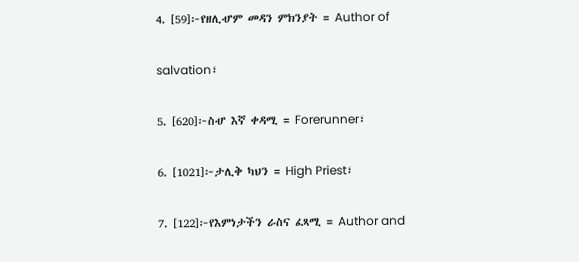4. [59]፦የዘሊሇም መዳን ምክንያት = Author of

salvation፣

5. [620]፦ስሇ እኛ ቀዳሚ = Forerunner፣

6. [1021]፦ታሊቅ ካህን = High Priest፣

7. [122]፦የእምነታችን ራስና ፈጻሚ = Author and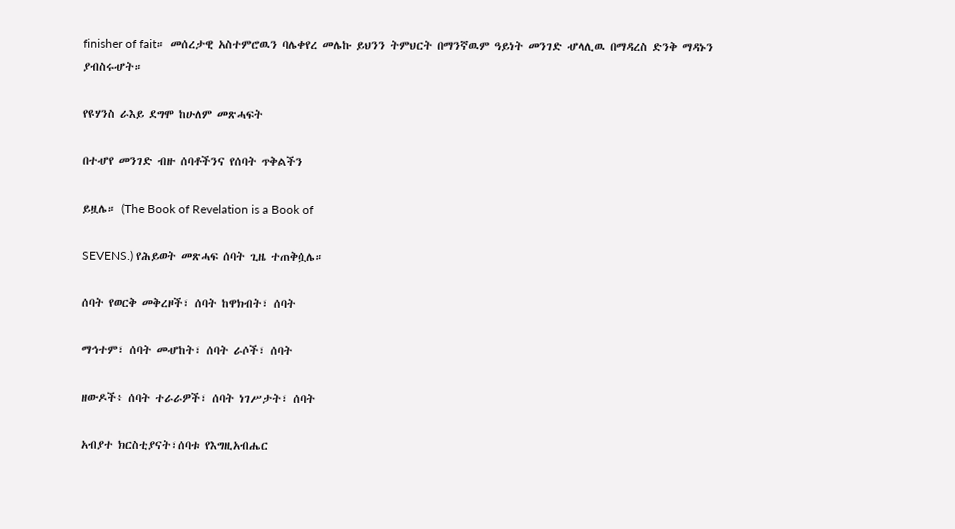finisher of fait። መሰረታዊ አስተምሮዉን ባሌቀየረ መሌኩ ይህንን ትምህርት በማንኛዉም ዓይነት መንገድ ሇላሊዉ በማዳረስ ድንቅ ማዳኑን ያብስሩሇት።

የዩሃንስ ራእይ ደግሞ ከሁለም መጽሓፍት

በተሇየ መንገድ ብዙ ሰባቶችንና የሰባት ጥቅልችን

ይዟሌ። (The Book of Revelation is a Book of

SEVENS.) የሕይወት መጽሓፍ ሰባት ጊዜ ተጠቅሷሌ።

ሰባት የወርቅ መቅረዞች፣ ሰባት ከዋክብት፣ ሰባት

ማኅተም፣ ሰባት መሇከት፣ ሰባት ራሶች፣ ሰባት

ዘውዶች፥ ሰባት ተራራዎች፣ ሰባት ነገሥታት፣ ሰባት

አብያተ ክርስቲያናት፣ሰባቱ የእግዚአብሔር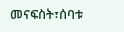መናፍስት፣ሰባቱ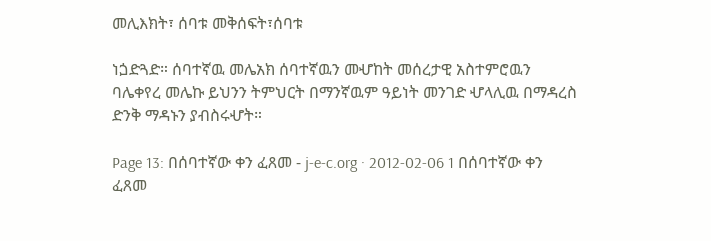መሊእክት፣ ሰባቱ መቅሰፍት፣ሰባቱ

ነጏድጓድ። ሰባተኛዉ መሌአክ ሰባተኛዉን መሇከት መሰረታዊ አስተምሮዉን ባሌቀየረ መሌኩ ይህንን ትምህርት በማንኛዉም ዓይነት መንገድ ሇላሊዉ በማዳረስ ድንቅ ማዳኑን ያብስሩሇት።

Page 13: በሰባተኛው ቀን ፈጸመ - j-e-c.org · 2012-02-06 1 በሰባተኛው ቀን ፈጸመ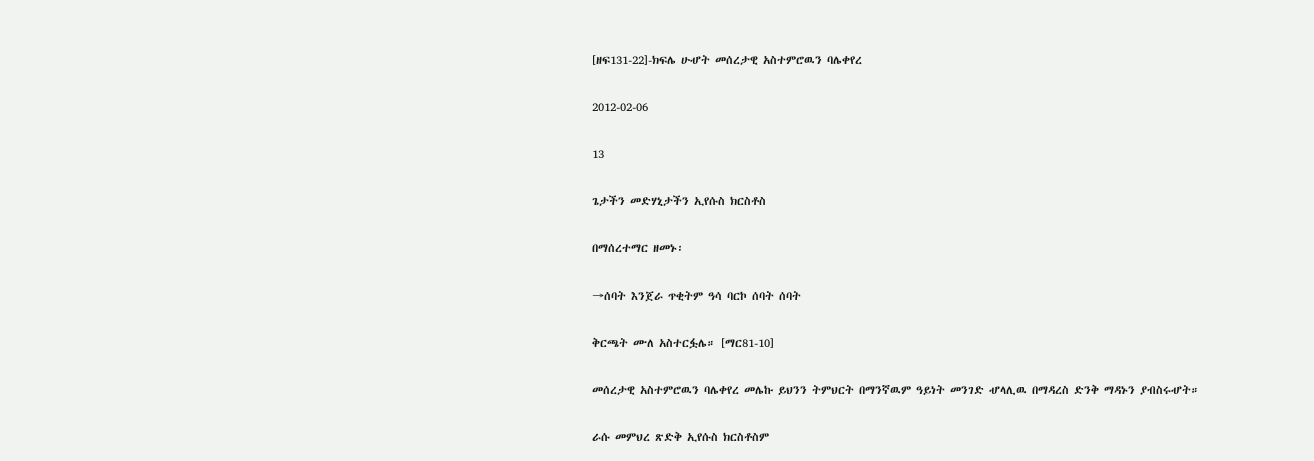[ዘፍ131-22]-ክፍሌ ሁሇት መሰረታዊ አስተምሮዉን ባሌቀየረ

2012-02-06

13

ጌታችን መድሃኒታችን ኢየሱስ ክርስቶስ

በማሰረተማር ዘመኑ፡

→ሰባት እንጀራ ጥቂትም ዓሳ ባርኮ ሰባት ሰባት

ቅርጫት ሙለ አስተርፏሌ። [ማር81-10]

መሰረታዊ አስተምሮዉን ባሌቀየረ መሌኩ ይህንን ትምህርት በማንኛዉም ዓይነት መንገድ ሇላሊዉ በማዳረስ ድንቅ ማዳኑን ያብስሩሇት።

ራሱ መምህረ ጽድቅ ኢየሱስ ክርስቶስም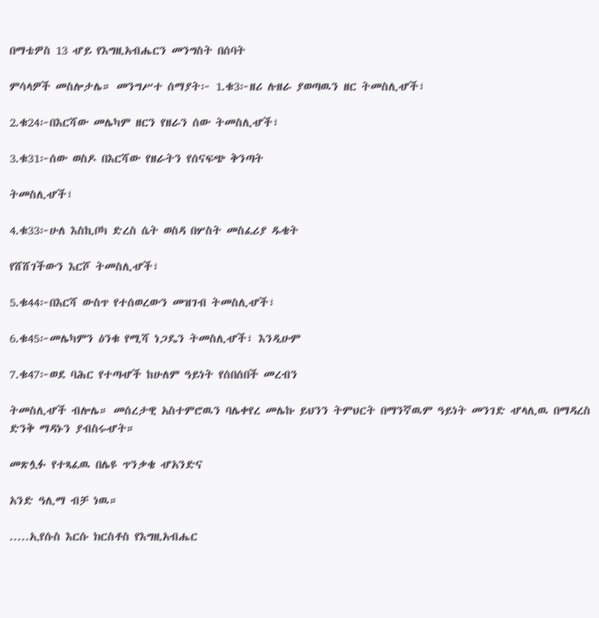በማቴዎስ 13 ሇይ የእግዚአብሔርን መንግስት በሰባት

ምሳላዎች መስሎታሌ። መንግሥተ ሰማያት፦ 1.ቁ3፦ዘሪ ሉዘራ ያወጣዉን ዘር ትመስሊሇች፣

2.ቁ24፦በእርሻው መሌካም ዘርን የዘራን ሰው ትመስሊሇች፣

3.ቁ31፦ሰው ወስዶ በእርሻው የዘራትን የሰናፍጭ ቅንጣት

ትመስሊሇች፣

4.ቁ33፦ሁለ እስኪቦካ ድረስ ሴት ወስዳ በሦስት መስፈሪያ ዱቄት

የሸሸገችውን እርሾ ትመስሊሇች፣

5.ቁ44፦በእርሻ ውስጥ የተሰወረውን መዝገብ ትመስሊሇች፣

6.ቁ45፦መሌካምን ዕንቁ የሚሻ ነጋዴን ትመስሊሇች፣ እንዲሁም

7.ቁ47፦ወደ ባሕር የተጣሇች ከሁለም ዓይነት የሰበሰበች መረብን

ትመስሊሇች ብሎሌ። መሰረታዊ አስተምሮዉን ባሌቀየረ መሌኩ ይህንን ትምህርት በማንኛዉም ዓይነት መንገድ ሇላሊዉ በማዳረስ ድንቅ ማዳኑን ያብስሩሇት።

መጽሏፉ የተጻፈዉ በሌዩ ጥንቃቄ ሇአንድና

አንድ ዓሊማ ብቻ ነዉ።

.....ኢየሱስ እርሱ ክርስቶስ የእግዚአብሔር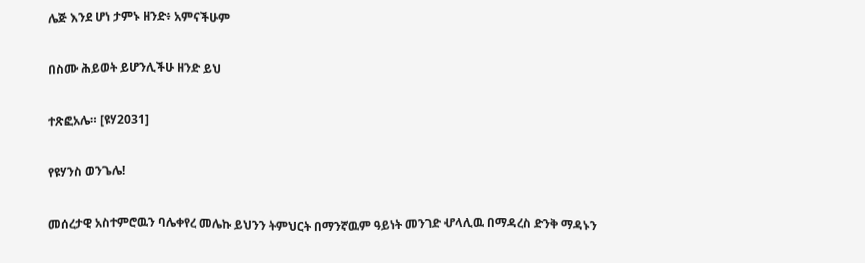ሌጅ እንደ ሆነ ታምኑ ዘንድ፥ አምናችሁም

በስሙ ሕይወት ይሆንሊችሁ ዘንድ ይህ

ተጽፎአሌ። [ዩሃ2031]

የዩሃንስ ወንጌሌ!

መሰረታዊ አስተምሮዉን ባሌቀየረ መሌኩ ይህንን ትምህርት በማንኛዉም ዓይነት መንገድ ሇላሊዉ በማዳረስ ድንቅ ማዳኑን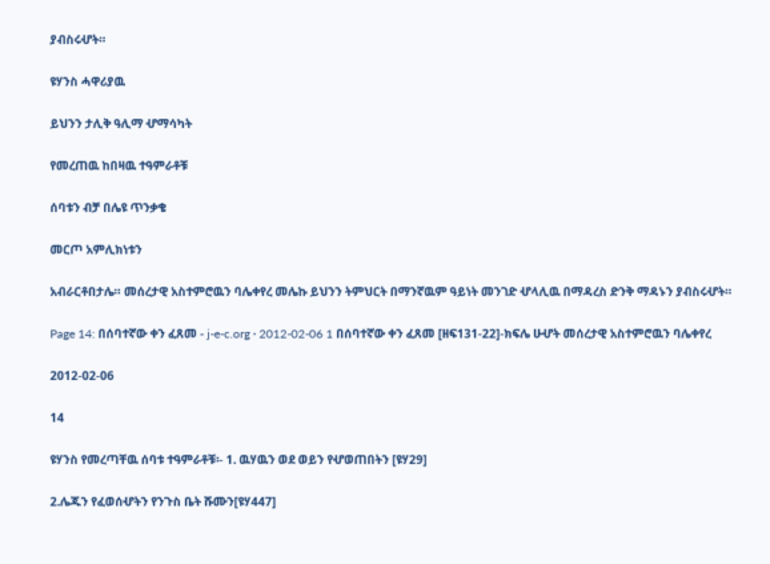ያብስሩሇት።

ዩሃንስ ሓዋሪያዉ

ይህንን ታሊቅ ዓሊማ ሇማሳካት

የመረጠዉ ከበዛዉ ተዓምራቶቹ

ሰባቱን ብቻ በሌዩ ጥንቃቄ

መርጦ አምሊክነቱን

አብራርቶበታሌ። መሰረታዊ አስተምሮዉን ባሌቀየረ መሌኩ ይህንን ትምህርት በማንኛዉም ዓይነት መንገድ ሇላሊዉ በማዳረስ ድንቅ ማዳኑን ያብስሩሇት።

Page 14: በሰባተኛው ቀን ፈጸመ - j-e-c.org · 2012-02-06 1 በሰባተኛው ቀን ፈጸመ [ዘፍ131-22]-ክፍሌ ሁሇት መሰረታዊ አስተምሮዉን ባሌቀየረ

2012-02-06

14

ዩሃንስ የመረጣቸዉ ሰባቱ ተዓምራቶቹ፡- 1. ዉሃዉን ወደ ወይን የሇወጠበትን [ዩሃ29]

2.ሌጁን የፈወሰሇትን የንጉስ ቤት ሹሙን[ዩሃ447]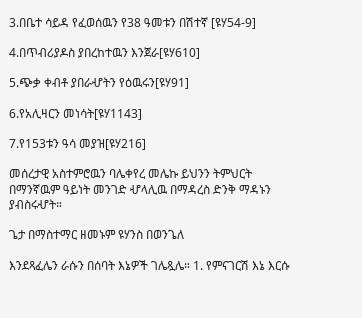3.በቤተ ሳይዳ የፈወሰዉን የ38 ዓመቱን በሽተኛ [ዩሃ54-9]

4.በጥብሪያዶስ ያበረከተዉን እንጀራ[ዩሃ610]

5.ጭቃ ቀብቶ ያበራሇትን የዕዉሩን[ዩሃ91]

6.የአሊዛርን መነሳት[ዩሃ1143]

7.የ153ቱን ዓሳ መያዝ[ዩሃ216]

መሰረታዊ አስተምሮዉን ባሌቀየረ መሌኩ ይህንን ትምህርት በማንኛዉም ዓይነት መንገድ ሇላሊዉ በማዳረስ ድንቅ ማዳኑን ያብስሩሇት።

ጌታ በማስተማር ዘመኑም ዩሃንስ በወንጌለ

እንደጻፈሌን ራሱን በሰባት እኔዎች ገሌጿሌ። 1. የምናገርሽ እኔ እርሱ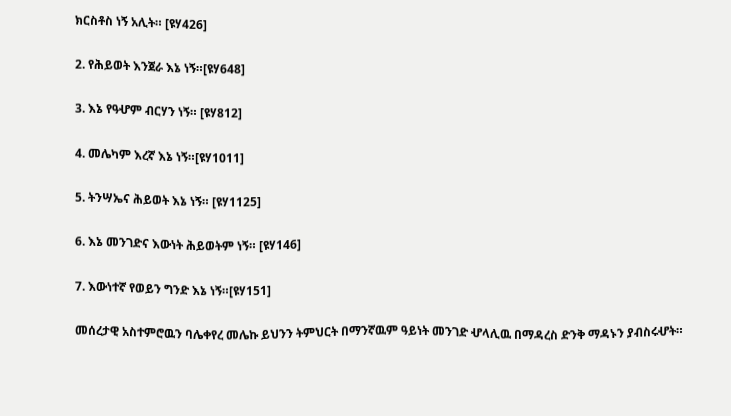ክርስቶስ ነኝ አሊት። [ዩሃ426]

2. የሕይወት እንጀራ እኔ ነኝ።[ዩሃ648]

3. እኔ የዓሇም ብርሃን ነኝ። [ዩሃ812]

4. መሌካም እረኛ እኔ ነኝ።[ዩሃ1011]

5. ትንሣኤና ሕይወት እኔ ነኝ። [ዩሃ1125]

6. እኔ መንገድና እውነት ሕይወትም ነኝ። [ዩሃ146]

7. እውነተኛ የወይን ግንድ እኔ ነኝ።[ዩሃ151]

መሰረታዊ አስተምሮዉን ባሌቀየረ መሌኩ ይህንን ትምህርት በማንኛዉም ዓይነት መንገድ ሇላሊዉ በማዳረስ ድንቅ ማዳኑን ያብስሩሇት።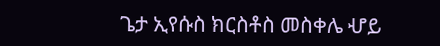ጌታ ኢየሱስ ክርስቶስ መስቀሌ ሇይ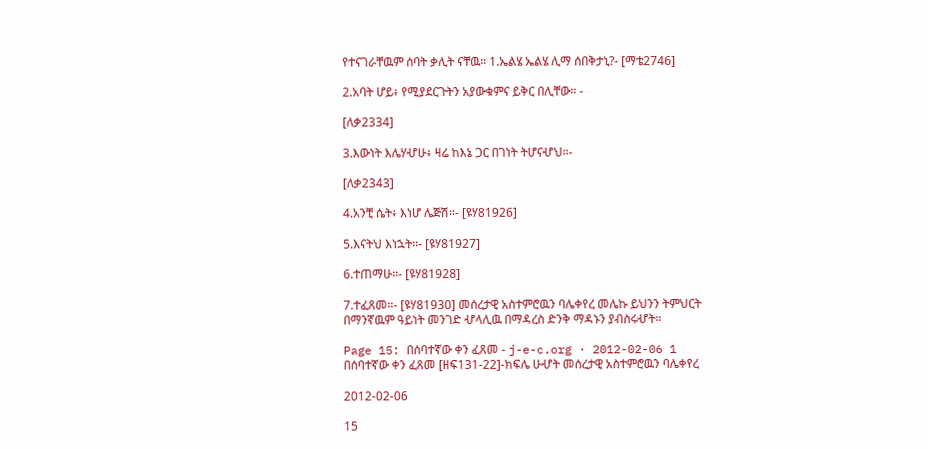የተናገራቸዉም ሰባት ቃሊት ናቸዉ። 1.ኤልሄ ኤልሄ ሊማ ሰበቅታኒ?- [ማቴ2746]

2.አባት ሆይ፥ የሚያደርጉትን አያውቁምና ይቅር በሊቸው። -

[ለቃ2334]

3.እውነት እሌሃሇሁ፥ ዛሬ ከእኔ ጋር በገነት ትሆናሇህ።-

[ለቃ2343]

4.አንቺ ሴት፥ እነሆ ሌጅሽ።- [ዩሃ81926]

5.እናትህ እነኋት።- [ዩሃ81927]

6.ተጠማሁ።- [ዩሃ81928]

7.ተፈጸመ።- [ዩሃ81930] መሰረታዊ አስተምሮዉን ባሌቀየረ መሌኩ ይህንን ትምህርት በማንኛዉም ዓይነት መንገድ ሇላሊዉ በማዳረስ ድንቅ ማዳኑን ያብስሩሇት።

Page 15: በሰባተኛው ቀን ፈጸመ - j-e-c.org · 2012-02-06 1 በሰባተኛው ቀን ፈጸመ [ዘፍ131-22]-ክፍሌ ሁሇት መሰረታዊ አስተምሮዉን ባሌቀየረ

2012-02-06

15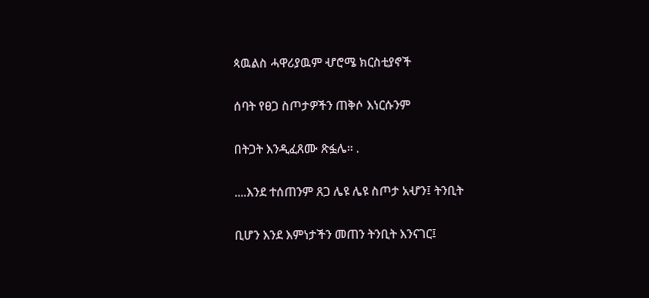ጳዉልስ ሓዋሪያዉም ሇሮሜ ክርስቲያኖች

ሰባት የፀጋ ስጦታዎችን ጠቅሶ እነርሱንም

በትጋት እንዲፈጸሙ ጽፏሌ። .

....እንደ ተሰጠንም ጸጋ ሌዩ ሌዩ ስጦታ አሇን፤ ትንቢት

ቢሆን እንደ እምነታችን መጠን ትንቢት እንናገር፤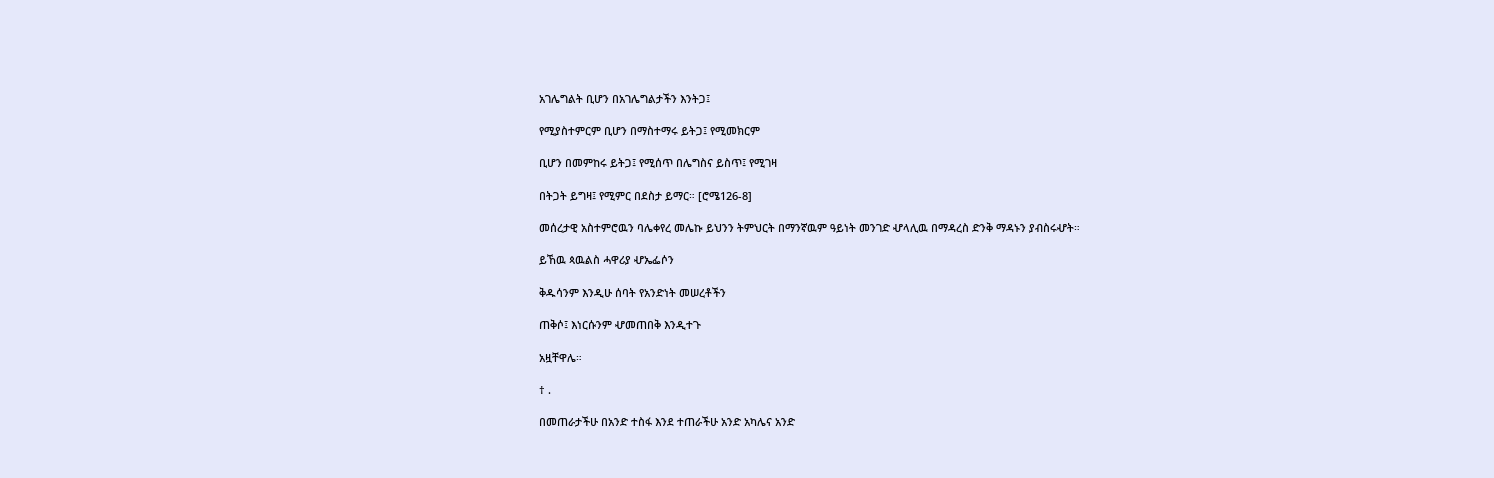አገሌግልት ቢሆን በአገሌግልታችን እንትጋ፤

የሚያስተምርም ቢሆን በማስተማሩ ይትጋ፤ የሚመክርም

ቢሆን በመምከሩ ይትጋ፤ የሚሰጥ በሌግስና ይስጥ፤ የሚገዛ

በትጋት ይግዛ፤ የሚምር በደስታ ይማር። [ሮሜ126-8]

መሰረታዊ አስተምሮዉን ባሌቀየረ መሌኩ ይህንን ትምህርት በማንኛዉም ዓይነት መንገድ ሇላሊዉ በማዳረስ ድንቅ ማዳኑን ያብስሩሇት።

ይኸዉ ጳዉልስ ሓዋሪያ ሇኤፌሶን

ቅዱሳንም እንዲሁ ሰባት የአንድነት መሠረቶችን

ጠቅሶ፤ እነርሱንም ሇመጠበቅ እንዲተጉ

አዟቸዋሌ።

† .

በመጠራታችሁ በአንድ ተስፋ እንደ ተጠራችሁ አንድ አካሌና አንድ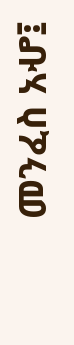መንፈስ አሇ፤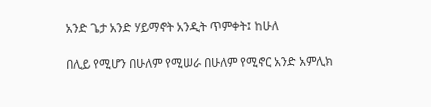አንድ ጌታ አንድ ሃይማኖት አንዲት ጥምቀት፤ ከሁለ

በሊይ የሚሆን በሁለም የሚሠራ በሁለም የሚኖር አንድ አምሊክ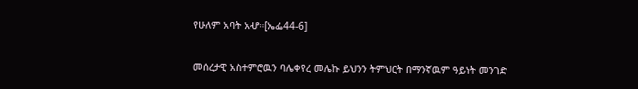የሁለም አባት አሇ።[ኤፌ44-6]

መሰረታዊ አስተምሮዉን ባሌቀየረ መሌኩ ይህንን ትምህርት በማንኛዉም ዓይነት መንገድ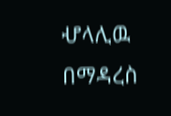ሇላሊዉ በማዳረስ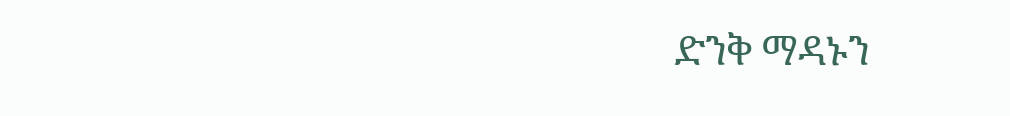ድንቅ ማዳኑን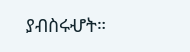ያብስሩሇት።